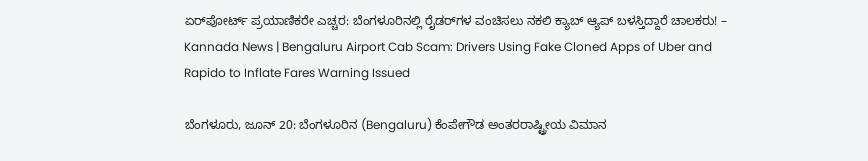ಏರ್‌ಪೋರ್ಟ್ ಪ್ರಯಾಣಿಕರೇ ಎಚ್ಚರ: ಬೆಂಗಳೂರಿನಲ್ಲಿ ರೈಡರ್‌ಗಳ ವಂಚಿಸಲು ನಕಲಿ ಕ್ಯಾಬ್ ಆ್ಯಪ್ ಬಳಸ್ತಿದ್ದಾರೆ ಚಾಲಕರು! – Kannada News | Bengaluru Airport Cab Scam: Drivers Using Fake Cloned Apps of Uber and Rapido to Inflate Fares Warning Issued

ಬೆಂಗಳೂರು, ಜೂನ್ 20: ಬೆಂಗಳೂರಿನ (Bengaluru) ಕೆಂಪೇಗೌಡ ಅಂತರರಾಷ್ಟ್ರೀಯ ವಿಮಾನ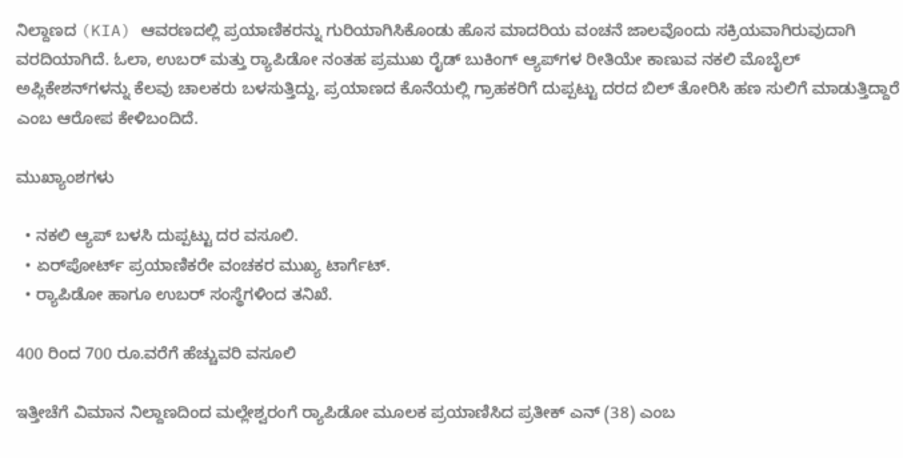ನಿಲ್ದಾಣದ (KIA) ಆವರಣದಲ್ಲಿ ಪ್ರಯಾಣಿಕರನ್ನು ಗುರಿಯಾಗಿಸಿಕೊಂಡು ಹೊಸ ಮಾದರಿಯ ವಂಚನೆ ಜಾಲವೊಂದು ಸಕ್ರಿಯವಾಗಿರುವುದಾಗಿ ವರದಿಯಾಗಿದೆ. ಓಲಾ, ಉಬರ್ ಮತ್ತು ರ‍್ಯಾಪಿಡೋ ನಂತಹ ಪ್ರಮುಖ ರೈಡ್ ಬುಕಿಂಗ್ ಆ್ಯಪ್‌ಗಳ ರೀತಿಯೇ ಕಾಣುವ ನಕಲಿ ಮೊಬೈಲ್ ಅಪ್ಲಿಕೇಶನ್‌ಗಳನ್ನು ಕೆಲವು ಚಾಲಕರು ಬಳಸುತ್ತಿದ್ದು, ಪ್ರಯಾಣದ ಕೊನೆಯಲ್ಲಿ ಗ್ರಾಹಕರಿಗೆ ದುಪ್ಪಟ್ಟು ದರದ ಬಿಲ್ ತೋರಿಸಿ ಹಣ ಸುಲಿಗೆ ಮಾಡುತ್ತಿದ್ದಾರೆ ಎಂಬ ಆರೋಪ ಕೇಳಿಬಂದಿದೆ.

ಮುಖ್ಯಾಂಶಗಳು

  • ನಕಲಿ ಆ್ಯಪ್ ಬಳಸಿ ದುಪ್ಪಟ್ಟು ದರ ವಸೂಲಿ.
  • ಏರ್‌ಪೋರ್ಟ್ ಪ್ರಯಾಣಿಕರೇ ವಂಚಕರ ಮುಖ್ಯ ಟಾರ್ಗೆಟ್.
  • ರ‍್ಯಾಪಿಡೋ ಹಾಗೂ ಉಬರ್ ಸಂಸ್ಥೆಗಳಿಂದ ತನಿಖೆ.

400 ರಿಂದ 700 ರೂ.ವರೆಗೆ ಹೆಚ್ಚುವರಿ ವಸೂಲಿ

ಇತ್ತೀಚೆಗೆ ವಿಮಾನ ನಿಲ್ದಾಣದಿಂದ ಮಲ್ಲೇಶ್ವರಂಗೆ ರ‍್ಯಾಪಿಡೋ ಮೂಲಕ ಪ್ರಯಾಣಿಸಿದ ಪ್ರತೀಕ್ ಎನ್ (38) ಎಂಬ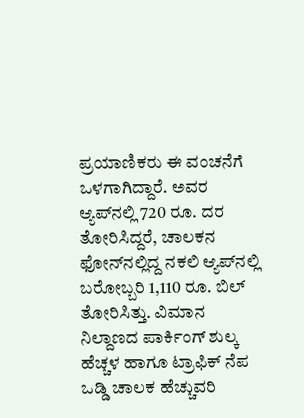ಪ್ರಯಾಣಿಕರು ಈ ವಂಚನೆಗೆ ಒಳಗಾಗಿದ್ದಾರೆ. ಅವರ ಆ್ಯಪ್‌ನಲ್ಲಿ 720 ರೂ. ದರ ತೋರಿಸಿದ್ದರೆ, ಚಾಲಕನ ಫೋನ್‌ನಲ್ಲಿದ್ದ ನಕಲಿ ಆ್ಯಪ್‌ನಲ್ಲಿ ಬರೋಬ್ಬರಿ 1,110 ರೂ. ಬಿಲ್ ತೋರಿಸಿತ್ತು. ವಿಮಾನ ನಿಲ್ದಾಣದ ಪಾರ್ಕಿಂಗ್ ಶುಲ್ಕ ಹೆಚ್ಚಳ ಹಾಗೂ ಟ್ರಾಫಿಕ್ ನೆಪ ಒಡ್ಡಿ ಚಾಲಕ ಹೆಚ್ಚುವರಿ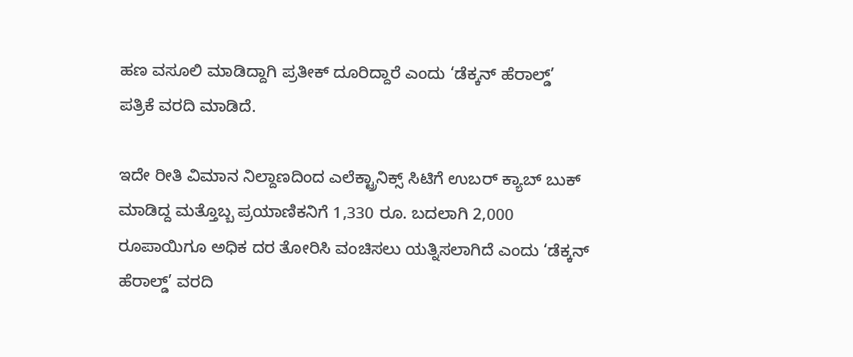ಹಣ ವಸೂಲಿ ಮಾಡಿದ್ದಾಗಿ ಪ್ರತೀಕ್ ದೂರಿದ್ದಾರೆ ಎಂದು ‘ಡೆಕ್ಕನ್ ಹೆರಾಲ್ಡ್’ ಪತ್ರಿಕೆ ವರದಿ ಮಾಡಿದೆ.

ಇದೇ ರೀತಿ ವಿಮಾನ ನಿಲ್ದಾಣದಿಂದ ಎಲೆಕ್ಟ್ರಾನಿಕ್ಸ್ ಸಿಟಿಗೆ ಉಬರ್ ಕ್ಯಾಬ್ ಬುಕ್ ಮಾಡಿದ್ದ ಮತ್ತೊಬ್ಬ ಪ್ರಯಾಣಿಕನಿಗೆ 1,330 ರೂ. ಬದಲಾಗಿ 2,000 ರೂಪಾಯಿಗೂ ಅಧಿಕ ದರ ತೋರಿಸಿ ವಂಚಿಸಲು ಯತ್ನಿಸಲಾಗಿದೆ ಎಂದು ‘ಡೆಕ್ಕನ್ ಹೆರಾಲ್ಡ್’ ವರದಿ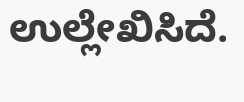ಉಲ್ಲೇಖಿಸಿದೆ.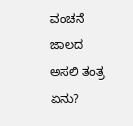ವಂಚನೆ ಜಾಲದ ಅಸಲಿ ತಂತ್ರ ಏನು?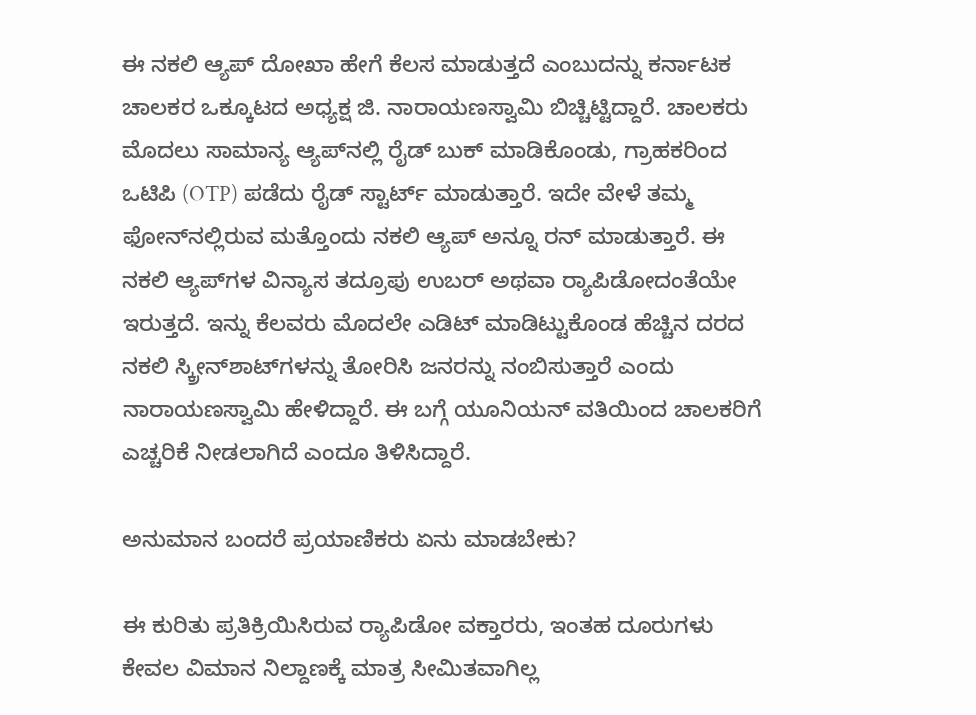ಈ ನಕಲಿ ಆ್ಯಪ್ ದೋಖಾ ಹೇಗೆ ಕೆಲಸ ಮಾಡುತ್ತದೆ ಎಂಬುದನ್ನು ಕರ್ನಾಟಕ ಚಾಲಕರ ಒಕ್ಕೂಟದ ಅಧ್ಯಕ್ಷ ಜಿ. ನಾರಾಯಣಸ್ವಾಮಿ ಬಿಚ್ಚಿಟ್ಟಿದ್ದಾರೆ. ಚಾಲಕರು ಮೊದಲು ಸಾಮಾನ್ಯ ಆ್ಯಪ್‌ನಲ್ಲಿ ರೈಡ್ ಬುಕ್ ಮಾಡಿಕೊಂಡು, ಗ್ರಾಹಕರಿಂದ ಒಟಿಪಿ (OTP) ಪಡೆದು ರೈಡ್ ಸ್ಟಾರ್ಟ್ ಮಾಡುತ್ತಾರೆ. ಇದೇ ವೇಳೆ ತಮ್ಮ ಫೋನ್‌ನಲ್ಲಿರುವ ಮತ್ತೊಂದು ನಕಲಿ ಆ್ಯಪ್ ಅನ್ನೂ ರನ್ ಮಾಡುತ್ತಾರೆ. ಈ ನಕಲಿ ಆ್ಯಪ್‌ಗಳ ವಿನ್ಯಾಸ ತದ್ರೂಪು ಉಬರ್ ಅಥವಾ ರ‍್ಯಾಪಿಡೋದಂತೆಯೇ ಇರುತ್ತದೆ. ಇನ್ನು ಕೆಲವರು ಮೊದಲೇ ಎಡಿಟ್ ಮಾಡಿಟ್ಟುಕೊಂಡ ಹೆಚ್ಚಿನ ದರದ ನಕಲಿ ಸ್ಕ್ರೀನ್‌ಶಾಟ್‌ಗಳನ್ನು ತೋರಿಸಿ ಜನರನ್ನು ನಂಬಿಸುತ್ತಾರೆ ಎಂದು ನಾರಾಯಣಸ್ವಾಮಿ ಹೇಳಿದ್ದಾರೆ. ಈ ಬಗ್ಗೆ ಯೂನಿಯನ್ ವತಿಯಿಂದ ಚಾಲಕರಿಗೆ ಎಚ್ಚರಿಕೆ ನೀಡಲಾಗಿದೆ ಎಂದೂ ತಿಳಿಸಿದ್ದಾರೆ.

ಅನುಮಾನ ಬಂದರೆ ಪ್ರಯಾಣಿಕರು ಏನು ಮಾಡಬೇಕು?

ಈ ಕುರಿತು ಪ್ರತಿಕ್ರಿಯಿಸಿರುವ ರ‍್ಯಾಪಿಡೋ ವಕ್ತಾರರು, ಇಂತಹ ದೂರುಗಳು ಕೇವಲ ವಿಮಾನ ನಿಲ್ದಾಣಕ್ಕೆ ಮಾತ್ರ ಸೀಮಿತವಾಗಿಲ್ಲ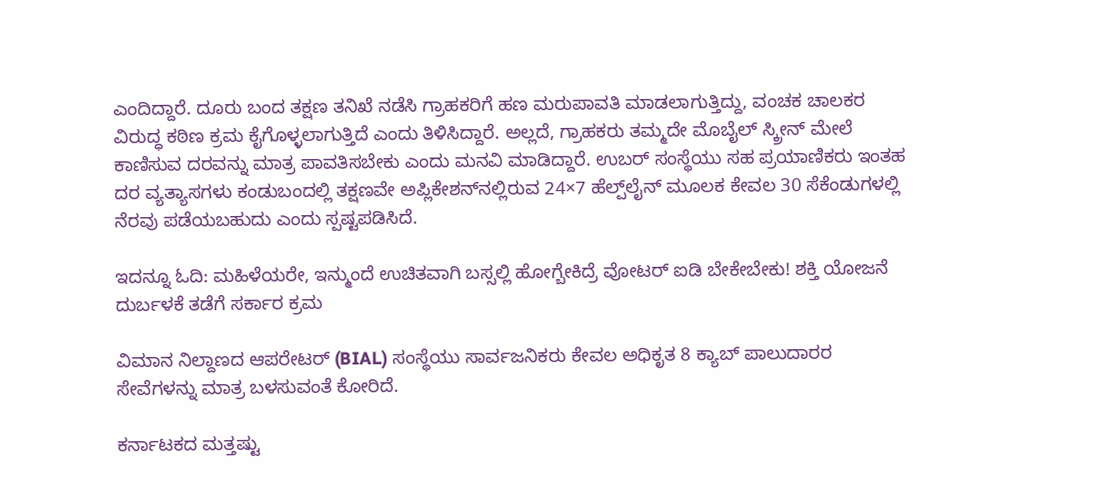ಎಂದಿದ್ದಾರೆ. ದೂರು ಬಂದ ತಕ್ಷಣ ತನಿಖೆ ನಡೆಸಿ ಗ್ರಾಹಕರಿಗೆ ಹಣ ಮರುಪಾವತಿ ಮಾಡಲಾಗುತ್ತಿದ್ದು, ವಂಚಕ ಚಾಲಕರ ವಿರುದ್ಧ ಕಠಿಣ ಕ್ರಮ ಕೈಗೊಳ್ಳಲಾಗುತ್ತಿದೆ ಎಂದು ತಿಳಿಸಿದ್ದಾರೆ. ಅಲ್ಲದೆ, ಗ್ರಾಹಕರು ತಮ್ಮದೇ ಮೊಬೈಲ್ ಸ್ಕ್ರೀನ್ ಮೇಲೆ ಕಾಣಿಸುವ ದರವನ್ನು ಮಾತ್ರ ಪಾವತಿಸಬೇಕು ಎಂದು ಮನವಿ ಮಾಡಿದ್ದಾರೆ. ಉಬರ್ ಸಂಸ್ಥೆಯು ಸಹ ಪ್ರಯಾಣಿಕರು ಇಂತಹ ದರ ವ್ಯತ್ಯಾಸಗಳು ಕಂಡುಬಂದಲ್ಲಿ ತಕ್ಷಣವೇ ಅಪ್ಲಿಕೇಶನ್‌ನಲ್ಲಿರುವ 24×7 ಹೆಲ್ಪ್‌ಲೈನ್ ಮೂಲಕ ಕೇವಲ 30 ಸೆಕೆಂಡುಗಳಲ್ಲಿ ನೆರವು ಪಡೆಯಬಹುದು ಎಂದು ಸ್ಪಷ್ಟಪಡಿಸಿದೆ.

ಇದನ್ನೂ ಓದಿ: ಮಹಿಳೆಯರೇ, ಇನ್ಮುಂದೆ ಉಚಿತವಾಗಿ ಬಸ್ಸಲ್ಲಿ ಹೋಗ್ಬೇಕಿದ್ರೆ ವೋಟರ್ ಐಡಿ ಬೇಕೇಬೇಕು! ಶಕ್ತಿ ಯೋಜನೆ ದುರ್ಬಳಕೆ ತಡೆಗೆ ಸರ್ಕಾರ ಕ್ರಮ

ವಿಮಾನ ನಿಲ್ದಾಣದ ಆಪರೇಟರ್ (BIAL) ಸಂಸ್ಥೆಯು ಸಾರ್ವಜನಿಕರು ಕೇವಲ ಅಧಿಕೃತ 8 ಕ್ಯಾಬ್ ಪಾಲುದಾರರ ಸೇವೆಗಳನ್ನು ಮಾತ್ರ ಬಳಸುವಂತೆ ಕೋರಿದೆ.

ಕರ್ನಾಟಕದ ಮತ್ತಷ್ಟು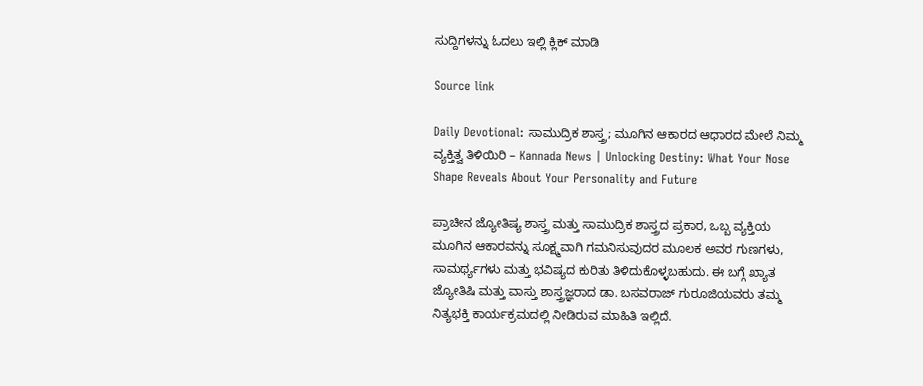ಸುದ್ದಿಗಳನ್ನು ಓದಲು ಇಲ್ಲಿ ಕ್ಲಿಕ್ ಮಾಡಿ

Source link

Daily Devotional: ಸಾಮುದ್ರಿಕ ಶಾಸ್ತ್ರ; ಮೂಗಿನ ಆಕಾರದ ಆಧಾರದ ಮೇಲೆ ನಿಮ್ಮ ವ್ಯಕ್ತಿತ್ವ ತಿಳಿಯಿರಿ – Kannada News | Unlocking Destiny: What Your Nose Shape Reveals About Your Personality and Future

ಪ್ರಾಚೀನ ಜ್ಯೋತಿಷ್ಯ ಶಾಸ್ತ್ರ ಮತ್ತು ಸಾಮುದ್ರಿಕ ಶಾಸ್ತ್ರದ ಪ್ರಕಾರ, ಒಬ್ಬ ವ್ಯಕ್ತಿಯ ಮೂಗಿನ ಆಕಾರವನ್ನು ಸೂಕ್ಷ್ಮವಾಗಿ ಗಮನಿಸುವುದರ ಮೂಲಕ ಅವರ ಗುಣಗಳು, ಸಾಮರ್ಥ್ಯಗಳು ಮತ್ತು ಭವಿಷ್ಯದ ಕುರಿತು ತಿಳಿದುಕೊಳ್ಳಬಹುದು. ಈ ಬಗ್ಗೆ ಖ್ಯಾತ ಜ್ಯೋತಿಷಿ ಮತ್ತು ವಾಸ್ತು ಶಾಸ್ತ್ರಜ್ಞರಾದ ಡಾ. ಬಸವರಾಜ್ ಗುರೂಜಿಯವರು ತಮ್ಮ ನಿತ್ಯಭಕ್ತಿ ಕಾರ್ಯಕ್ರಮದಲ್ಲಿ ನೀಡಿರುವ ಮಾಹಿತಿ ಇಲ್ಲಿದೆ.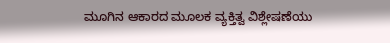ಮೂಗಿನ ಆಕಾರದ ಮೂಲಕ ವ್ಯಕ್ತಿತ್ವ ವಿಶ್ಲೇಷಣೆಯು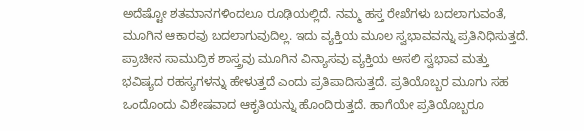ಅದೆಷ್ಟೋ ಶತಮಾನಗಳಿಂದಲೂ ರೂಢಿಯಲ್ಲಿದೆ. ನಮ್ಮ ಹಸ್ತ ರೇಖೆಗಳು ಬದಲಾಗುವಂತೆ, ಮೂಗಿನ ಆಕಾರವು ಬದಲಾಗುವುದಿಲ್ಲ. ಇದು ವ್ಯಕ್ತಿಯ ಮೂಲ ಸ್ವಭಾವವನ್ನು ಪ್ರತಿನಿಧಿಸುತ್ತದೆ. ಪ್ರಾಚೀನ ಸಾಮುದ್ರಿಕ ಶಾಸ್ತ್ರವು ಮೂಗಿನ ವಿನ್ಯಾಸವು ವ್ಯಕ್ತಿಯ ಅಸಲಿ ಸ್ವಭಾವ ಮತ್ತು ಭವಿಷ್ಯದ ರಹಸ್ಯಗಳನ್ನು ಹೇಳುತ್ತದೆ ಎಂದು ಪ್ರತಿಪಾದಿಸುತ್ತದೆ. ಪ್ರತಿಯೊಬ್ಬರ ಮೂಗು ಸಹ ಒಂದೊಂದು ವಿಶೇಷವಾದ ಆಕೃತಿಯನ್ನು ಹೊಂದಿರುತ್ತದೆ. ಹಾಗೆಯೇ ಪ್ರತಿಯೊಬ್ಬರೂ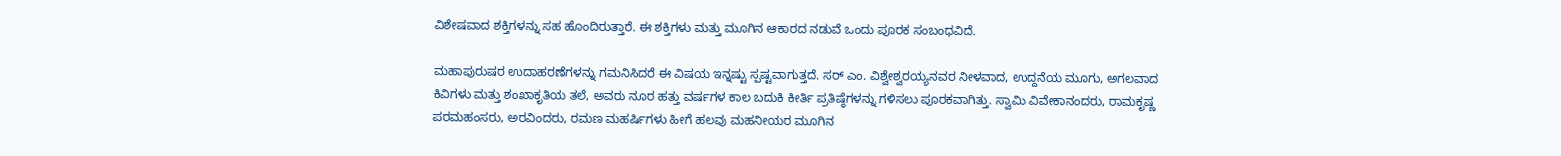ವಿಶೇಷವಾದ ಶಕ್ತಿಗಳನ್ನು ಸಹ ಹೊಂದಿರುತ್ತಾರೆ. ಈ ಶಕ್ತಿಗಳು ಮತ್ತು ಮೂಗಿನ ಆಕಾರದ ನಡುವೆ ಒಂದು ಪೂರಕ ಸಂಬಂಧವಿದೆ.

ಮಹಾಪುರುಷರ ಉದಾಹರಣೆಗಳನ್ನು ಗಮನಿಸಿದರೆ ಈ ವಿಷಯ ಇನ್ನಷ್ಟು ಸ್ಪಷ್ಟವಾಗುತ್ತದೆ. ಸರ್ ಎಂ. ವಿಶ್ವೇಶ್ವರಯ್ಯನವರ ನೀಳವಾದ, ಉದ್ದನೆಯ ಮೂಗು, ಅಗಲವಾದ ಕಿವಿಗಳು ಮತ್ತು ಶಂಖಾಕೃತಿಯ ತಲೆ, ಅವರು ನೂರ ಹತ್ತು ವರ್ಷಗಳ ಕಾಲ ಬದುಕಿ ಕೀರ್ತಿ ಪ್ರತಿಷ್ಠೆಗಳನ್ನು ಗಳಿಸಲು ಪೂರಕವಾಗಿತ್ತು. ಸ್ವಾಮಿ ವಿವೇಕಾನಂದರು, ರಾಮಕೃಷ್ಣ ಪರಮಹಂಸರು, ಅರವಿಂದರು, ರಮಣ ಮಹರ್ಷಿಗಳು ಹೀಗೆ ಹಲವು ಮಹನೀಯರ ಮೂಗಿನ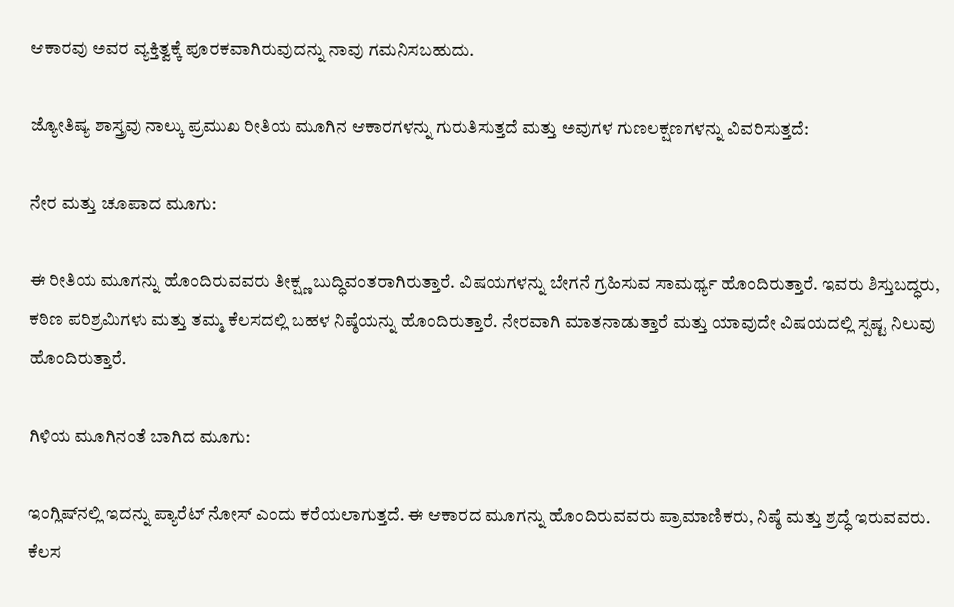ಆಕಾರವು ಅವರ ವ್ಯಕ್ತಿತ್ವಕ್ಕೆ ಪೂರಕವಾಗಿರುವುದನ್ನು ನಾವು ಗಮನಿಸಬಹುದು.

ಜ್ಯೋತಿಷ್ಯ ಶಾಸ್ತ್ರವು ನಾಲ್ಕು ಪ್ರಮುಖ ರೀತಿಯ ಮೂಗಿನ ಆಕಾರಗಳನ್ನು ಗುರುತಿಸುತ್ತದೆ ಮತ್ತು ಅವುಗಳ ಗುಣಲಕ್ಷಣಗಳನ್ನು ವಿವರಿಸುತ್ತದೆ:

ನೇರ ಮತ್ತು ಚೂಪಾದ ಮೂಗು:

ಈ ರೀತಿಯ ಮೂಗನ್ನು ಹೊಂದಿರುವವರು ತೀಕ್ಷ್ಣ ಬುದ್ಧಿವಂತರಾಗಿರುತ್ತಾರೆ. ವಿಷಯಗಳನ್ನು ಬೇಗನೆ ಗ್ರಹಿಸುವ ಸಾಮರ್ಥ್ಯ ಹೊಂದಿರುತ್ತಾರೆ. ಇವರು ಶಿಸ್ತುಬದ್ಧರು, ಕಠಿಣ ಪರಿಶ್ರಮಿಗಳು ಮತ್ತು ತಮ್ಮ ಕೆಲಸದಲ್ಲಿ ಬಹಳ ನಿಷ್ಠೆಯನ್ನು ಹೊಂದಿರುತ್ತಾರೆ. ನೇರವಾಗಿ ಮಾತನಾಡುತ್ತಾರೆ ಮತ್ತು ಯಾವುದೇ ವಿಷಯದಲ್ಲಿ ಸ್ಪಷ್ಟ ನಿಲುವು ಹೊಂದಿರುತ್ತಾರೆ.

ಗಿಳಿಯ ಮೂಗಿನಂತೆ ಬಾಗಿದ ಮೂಗು:

ಇಂಗ್ಲಿಷ್‌ನಲ್ಲಿ ಇದನ್ನು ಪ್ಯಾರೆಟ್ ನೋಸ್ ಎಂದು ಕರೆಯಲಾಗುತ್ತದೆ. ಈ ಆಕಾರದ ಮೂಗನ್ನು ಹೊಂದಿರುವವರು ಪ್ರಾಮಾಣಿಕರು, ನಿಷ್ಠೆ ಮತ್ತು ಶ್ರದ್ಧೆ ಇರುವವರು. ಕೆಲಸ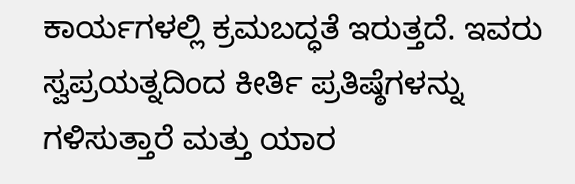ಕಾರ್ಯಗಳಲ್ಲಿ ಕ್ರಮಬದ್ಧತೆ ಇರುತ್ತದೆ. ಇವರು ಸ್ವಪ್ರಯತ್ನದಿಂದ ಕೀರ್ತಿ ಪ್ರತಿಷ್ಠೆಗಳನ್ನು ಗಳಿಸುತ್ತಾರೆ ಮತ್ತು ಯಾರ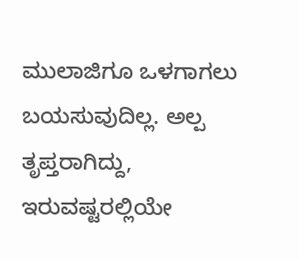ಮುಲಾಜಿಗೂ ಒಳಗಾಗಲು ಬಯಸುವುದಿಲ್ಲ. ಅಲ್ಪ ತೃಪ್ತರಾಗಿದ್ದು, ಇರುವಷ್ಟರಲ್ಲಿಯೇ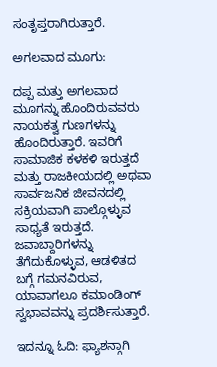ಸಂತೃಪ್ತರಾಗಿರುತ್ತಾರೆ.

ಅಗಲವಾದ ಮೂಗು:

ದಪ್ಪ ಮತ್ತು ಅಗಲವಾದ ಮೂಗನ್ನು ಹೊಂದಿರುವವರು ನಾಯಕತ್ವ ಗುಣಗಳನ್ನು ಹೊಂದಿರುತ್ತಾರೆ. ಇವರಿಗೆ ಸಾಮಾಜಿಕ ಕಳಕಳಿ ಇರುತ್ತದೆ ಮತ್ತು ರಾಜಕೀಯದಲ್ಲಿ ಅಥವಾ ಸಾರ್ವಜನಿಕ ಜೀವನದಲ್ಲಿ ಸಕ್ರಿಯವಾಗಿ ಪಾಲ್ಗೊಳ್ಳುವ ಸಾಧ್ಯತೆ ಇರುತ್ತದೆ. ಜವಾಬ್ದಾರಿಗಳನ್ನು ತೆಗೆದುಕೊಳ್ಳುವ, ಆಡಳಿತದ ಬಗ್ಗೆ ಗಮನವಿರುವ, ಯಾವಾಗಲೂ ಕಮಾಂಡಿಂಗ್ ಸ್ವಭಾವವನ್ನು ಪ್ರದರ್ಶಿಸುತ್ತಾರೆ.

ಇದನ್ನೂ ಓದಿ: ಫ್ಯಾಶನ್ಗಾಗಿ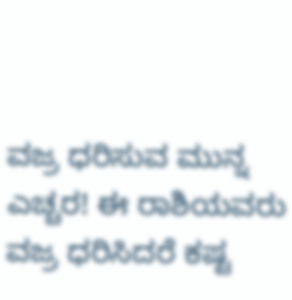ವಜ್ರ ಧರಿಸುವ ಮುನ್ನ ಎಚ್ಚರ! ಈ ರಾಶಿಯವರು ವಜ್ರ ಧರಿಸಿದರೆ ಕಷ್ಟ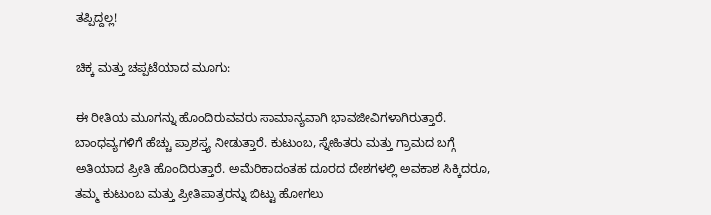ತಪ್ಪಿದ್ದಲ್ಲ!

ಚಿಕ್ಕ ಮತ್ತು ಚಪ್ಪಟೆಯಾದ ಮೂಗು:

ಈ ರೀತಿಯ ಮೂಗನ್ನು ಹೊಂದಿರುವವರು ಸಾಮಾನ್ಯವಾಗಿ ಭಾವಜೀವಿಗಳಾಗಿರುತ್ತಾರೆ. ಬಾಂಧವ್ಯಗಳಿಗೆ ಹೆಚ್ಚು ಪ್ರಾಶಸ್ತ್ಯ ನೀಡುತ್ತಾರೆ. ಕುಟುಂಬ, ಸ್ನೇಹಿತರು ಮತ್ತು ಗ್ರಾಮದ ಬಗ್ಗೆ ಅತಿಯಾದ ಪ್ರೀತಿ ಹೊಂದಿರುತ್ತಾರೆ. ಅಮೆರಿಕಾದಂತಹ ದೂರದ ದೇಶಗಳಲ್ಲಿ ಅವಕಾಶ ಸಿಕ್ಕಿದರೂ, ತಮ್ಮ ಕುಟುಂಬ ಮತ್ತು ಪ್ರೀತಿಪಾತ್ರರನ್ನು ಬಿಟ್ಟು ಹೋಗಲು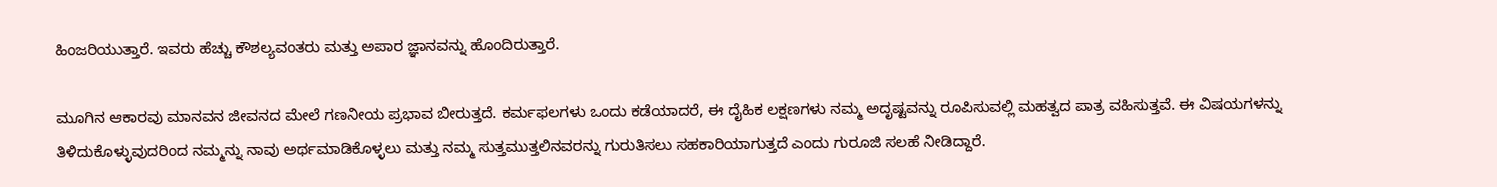ಹಿಂಜರಿಯುತ್ತಾರೆ. ಇವರು ಹೆಚ್ಚು ಕೌಶಲ್ಯವಂತರು ಮತ್ತು ಅಪಾರ ಜ್ಞಾನವನ್ನು ಹೊಂದಿರುತ್ತಾರೆ.

ಮೂಗಿನ ಆಕಾರವು ಮಾನವನ ಜೀವನದ ಮೇಲೆ ಗಣನೀಯ ಪ್ರಭಾವ ಬೀರುತ್ತದೆ. ಕರ್ಮಫಲಗಳು ಒಂದು ಕಡೆಯಾದರೆ, ಈ ದೈಹಿಕ ಲಕ್ಷಣಗಳು ನಮ್ಮ ಅದೃಷ್ಟವನ್ನು ರೂಪಿಸುವಲ್ಲಿ ಮಹತ್ವದ ಪಾತ್ರ ವಹಿಸುತ್ತವೆ. ಈ ವಿಷಯಗಳನ್ನು ತಿಳಿದುಕೊಳ್ಳುವುದರಿಂದ ನಮ್ಮನ್ನು ನಾವು ಅರ್ಥಮಾಡಿಕೊಳ್ಳಲು ಮತ್ತು ನಮ್ಮ ಸುತ್ತಮುತ್ತಲಿನವರನ್ನು ಗುರುತಿಸಲು ಸಹಕಾರಿಯಾಗುತ್ತದೆ ಎಂದು ಗುರೂಜಿ ಸಲಹೆ ನೀಡಿದ್ದಾರೆ.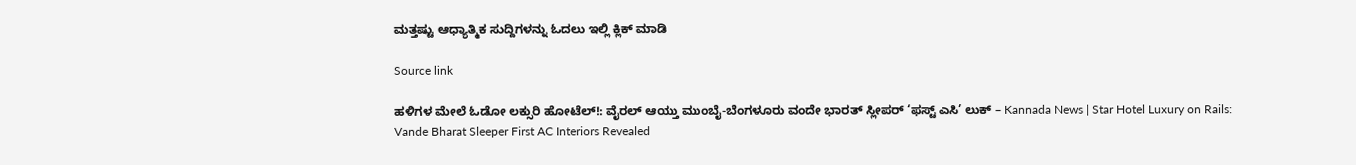ಮತ್ತಷ್ಟು ಆಧ್ಯಾತ್ಮಿಕ ಸುದ್ದಿಗಳನ್ನು ಓದಲು ಇಲ್ಲಿ ಕ್ಲಿಕ್ ಮಾಡಿ

Source link

ಹಳಿಗಳ ಮೇಲೆ ಓಡೋ ಲಕ್ಸುರಿ ಹೋಟೆಲ್!: ವೈರಲ್ ಆಯ್ತು ಮುಂಬೈ-ಬೆಂಗಳೂರು ವಂದೇ ಭಾರತ್ ಸ್ಲೀಪರ್ ‘ಫಸ್ಟ್ ಎಸಿ’ ಲುಕ್ – Kannada News | Star Hotel Luxury on Rails: Vande Bharat Sleeper First AC Interiors Revealed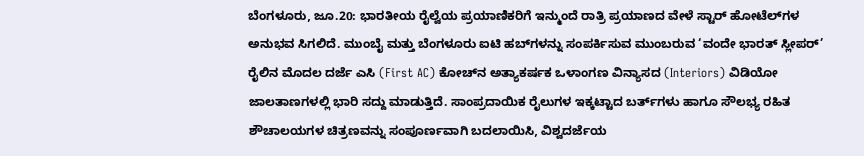ಬೆಂಗಳೂರು, ಜೂ.20: ಭಾರತೀಯ ರೈಲ್ವೆಯ ಪ್ರಯಾಣಿಕರಿಗೆ ಇನ್ಮುಂದೆ ರಾತ್ರಿ ಪ್ರಯಾಣದ ವೇಳೆ ಸ್ಟಾರ್ ಹೋಟೆಲ್‌ಗಳ ಅನುಭವ ಸಿಗಲಿದೆ. ಮುಂಬೈ ಮತ್ತು ಬೆಂಗಳೂರು ಐಟಿ ಹಬ್‌ಗಳನ್ನು ಸಂಪರ್ಕಿಸುವ ಮುಂಬರುವ ‘ವಂದೇ ಭಾರತ್ ಸ್ಲೀಪರ್’ ರೈಲಿನ ಮೊದಲ ದರ್ಜೆ ಎಸಿ (First AC) ಕೋಚ್‌ನ ಅತ್ಯಾಕರ್ಷಕ ಒಳಾಂಗಣ ವಿನ್ಯಾಸದ (Interiors) ವಿಡಿಯೋ ಜಾಲತಾಣಗಳಲ್ಲಿ ಭಾರಿ ಸದ್ದು ಮಾಡುತ್ತಿದೆ. ಸಾಂಪ್ರದಾಯಿಕ ರೈಲುಗಳ ಇಕ್ಕಟ್ಟಾದ ಬರ್ತ್‌ಗಳು ಹಾಗೂ ಸೌಲಭ್ಯ ರಹಿತ ಶೌಚಾಲಯಗಳ ಚಿತ್ರಣವನ್ನು ಸಂಪೂರ್ಣವಾಗಿ ಬದಲಾಯಿಸಿ, ವಿಶ್ವದರ್ಜೆಯ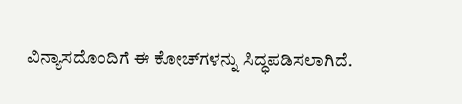ವಿನ್ಯಾಸದೊಂದಿಗೆ ಈ ಕೋಚ್‌ಗಳನ್ನು ಸಿದ್ಧಪಡಿಸಲಾಗಿದೆ.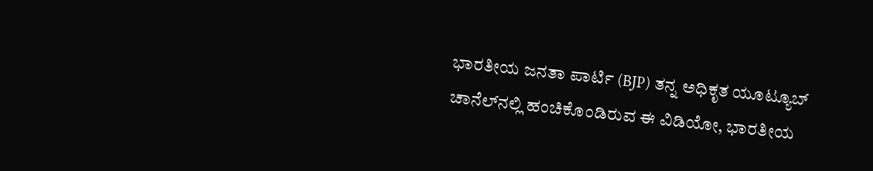ಭಾರತೀಯ ಜನತಾ ಪಾರ್ಟಿ (BJP) ತನ್ನ ಅಧಿಕೃತ ಯೂಟ್ಯೂಬ್ ಚಾನೆಲ್‌ನಲ್ಲಿ ಹಂಚಿಕೊಂಡಿರುವ ಈ ವಿಡಿಯೋ, ಭಾರತೀಯ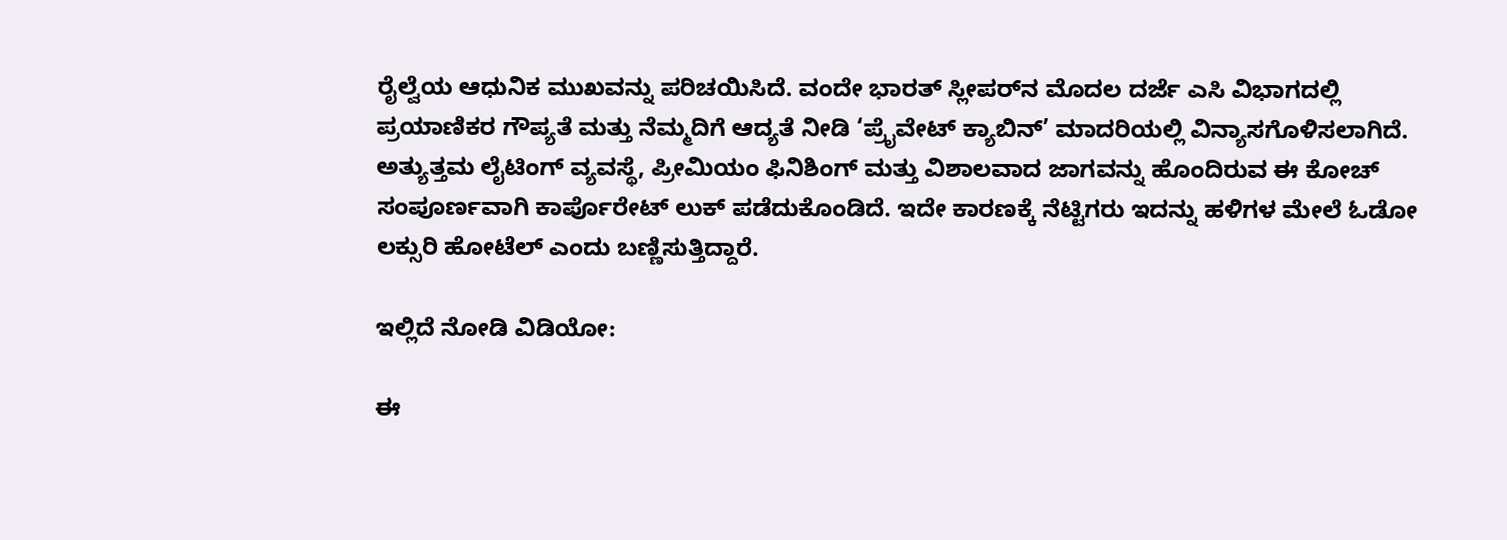ರೈಲ್ವೆಯ ಆಧುನಿಕ ಮುಖವನ್ನು ಪರಿಚಯಿಸಿದೆ. ವಂದೇ ಭಾರತ್ ಸ್ಲೀಪರ್‌ನ ಮೊದಲ ದರ್ಜೆ ಎಸಿ ವಿಭಾಗದಲ್ಲಿ ಪ್ರಯಾಣಿಕರ ಗೌಪ್ಯತೆ ಮತ್ತು ನೆಮ್ಮದಿಗೆ ಆದ್ಯತೆ ನೀಡಿ ‘ಪ್ರೈವೇಟ್ ಕ್ಯಾಬಿನ್’ ಮಾದರಿಯಲ್ಲಿ ವಿನ್ಯಾಸಗೊಳಿಸಲಾಗಿದೆ. ಅತ್ಯುತ್ತಮ ಲೈಟಿಂಗ್ ವ್ಯವಸ್ಥೆ, ಪ್ರೀಮಿಯಂ ಫಿನಿಶಿಂಗ್ ಮತ್ತು ವಿಶಾಲವಾದ ಜಾಗವನ್ನು ಹೊಂದಿರುವ ಈ ಕೋಚ್ ಸಂಪೂರ್ಣವಾಗಿ ಕಾರ್ಪೊರೇಟ್ ಲುಕ್ ಪಡೆದುಕೊಂಡಿದೆ. ಇದೇ ಕಾರಣಕ್ಕೆ ನೆಟ್ಟಿಗರು ಇದನ್ನು ಹಳಿಗಳ ಮೇಲೆ ಓಡೋ ಲಕ್ಸುರಿ ಹೋಟೆಲ್ ಎಂದು ಬಣ್ಣಿಸುತ್ತಿದ್ದಾರೆ.

ಇಲ್ಲಿದೆ ನೋಡಿ ವಿಡಿಯೋ:

ಈ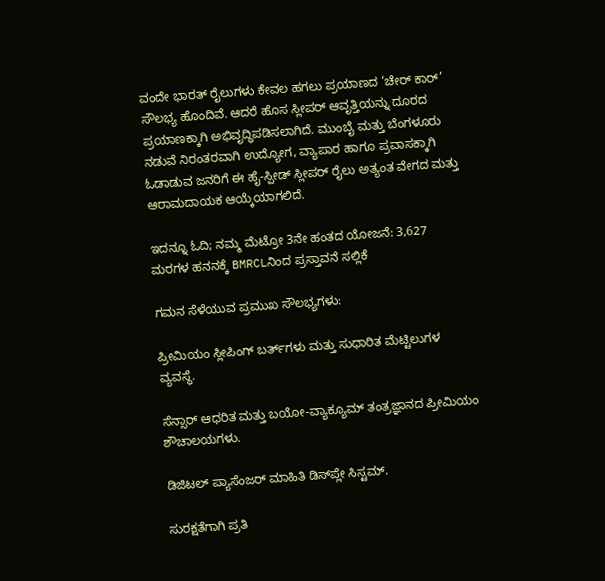ವಂದೇ ಭಾರತ್ ರೈಲುಗಳು ಕೇವಲ ಹಗಲು ಪ್ರಯಾಣದ ‘ಚೇರ್ ಕಾರ್’ ಸೌಲಭ್ಯ ಹೊಂದಿವೆ. ಆದರೆ ಹೊಸ ಸ್ಲೀಪರ್ ಆವೃತ್ತಿಯನ್ನು ದೂರದ ಪ್ರಯಾಣಕ್ಕಾಗಿ ಅಭಿವೃದ್ಧಿಪಡಿಸಲಾಗಿದೆ. ಮುಂಬೈ ಮತ್ತು ಬೆಂಗಳೂರು ನಡುವೆ ನಿರಂತರವಾಗಿ ಉದ್ಯೋಗ, ವ್ಯಾಪಾರ ಹಾಗೂ ಪ್ರವಾಸಕ್ಕಾಗಿ ಓಡಾಡುವ ಜನರಿಗೆ ಈ ಹೈ-ಸ್ಪೀಡ್ ಸ್ಲೀಪರ್ ರೈಲು ಅತ್ಯಂತ ವೇಗದ ಮತ್ತು ಆರಾಮದಾಯಕ ಆಯ್ಕೆಯಾಗಲಿದೆ.

ಇದನ್ನೂ ಓದಿ; ನಮ್ಮ ಮೆಟ್ರೋ 3ನೇ ಹಂತದ ಯೋಜನೆ: 3,627 ಮರಗಳ ಹನನಕ್ಕೆ BMRCLನಿಂದ ಪ್ರಸ್ತಾವನೆ ಸಲ್ಲಿಕೆ

ಗಮನ ಸೆಳೆಯುವ ಪ್ರಮುಖ ಸೌಲಭ್ಯಗಳು:

ಪ್ರೀಮಿಯಂ ಸ್ಲೀಪಿಂಗ್ ಬರ್ತ್‌ಗಳು ಮತ್ತು ಸುಧಾರಿತ ಮೆಟ್ಟಿಲುಗಳ ವ್ಯವಸ್ಥೆ.

ಸೆನ್ಸಾರ್ ಆಧರಿತ ಮತ್ತು ಬಯೋ-ವ್ಯಾಕ್ಯೂಮ್ ತಂತ್ರಜ್ಞಾನದ ಪ್ರೀಮಿಯಂ ಶೌಚಾಲಯಗಳು.

ಡಿಜಿಟಲ್ ಪ್ಯಾಸೆಂಜರ್ ಮಾಹಿತಿ ಡಿಸ್‌ಪ್ಲೇ ಸಿಸ್ಟಮ್.

ಸುರಕ್ಷತೆಗಾಗಿ ಪ್ರತಿ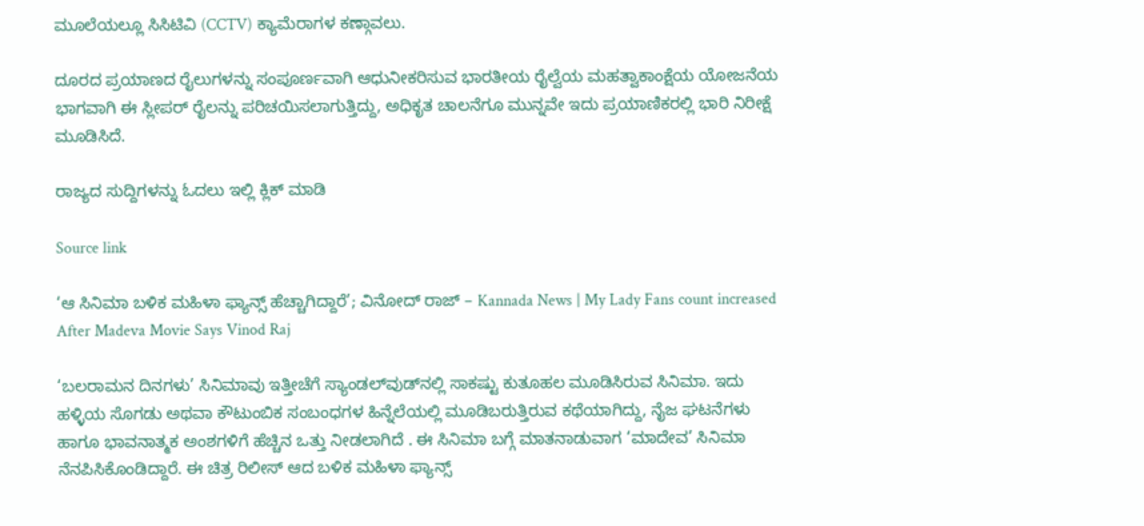ಮೂಲೆಯಲ್ಲೂ ಸಿಸಿಟಿವಿ (CCTV) ಕ್ಯಾಮೆರಾಗಳ ಕಣ್ಗಾವಲು.

ದೂರದ ಪ್ರಯಾಣದ ರೈಲುಗಳನ್ನು ಸಂಪೂರ್ಣವಾಗಿ ಆಧುನೀಕರಿಸುವ ಭಾರತೀಯ ರೈಲ್ವೆಯ ಮಹತ್ವಾಕಾಂಕ್ಷೆಯ ಯೋಜನೆಯ ಭಾಗವಾಗಿ ಈ ಸ್ಲೀಪರ್ ರೈಲನ್ನು ಪರಿಚಯಿಸಲಾಗುತ್ತಿದ್ದು, ಅಧಿಕೃತ ಚಾಲನೆಗೂ ಮುನ್ನವೇ ಇದು ಪ್ರಯಾಣಿಕರಲ್ಲಿ ಭಾರಿ ನಿರೀಕ್ಷೆ ಮೂಡಿಸಿದೆ.

ರಾಜ್ಯದ ಸುದ್ದಿಗಳನ್ನು ಓದಲು ಇಲ್ಲಿ ಕ್ಲಿಕ್ ಮಾಡಿ

Source link

‘ಆ ಸಿನಿಮಾ ಬಳಿಕ ಮಹಿಳಾ ಫ್ಯಾನ್ಸ್ ಹೆಚ್ಚಾಗಿದ್ದಾರೆ’; ವಿನೋದ್ ರಾಜ್ – Kannada News | My Lady Fans count increased After Madeva Movie Says Vinod Raj

‘ಬಲರಾಮನ ದಿನಗಳು’ ಸಿನಿಮಾವು ಇತ್ತೀಚೆಗೆ ಸ್ಯಾಂಡಲ್‌ವುಡ್‌ನಲ್ಲಿ ಸಾಕಷ್ಟು ಕುತೂಹಲ ಮೂಡಿಸಿರುವ ಸಿನಿಮಾ. ಇದು ಹಳ್ಳಿಯ ಸೊಗಡು ಅಥವಾ ಕೌಟುಂಬಿಕ ಸಂಬಂಧಗಳ ಹಿನ್ನೆಲೆಯಲ್ಲಿ ಮೂಡಿಬರುತ್ತಿರುವ ಕಥೆಯಾಗಿದ್ದು, ನೈಜ ಘಟನೆಗಳು ಹಾಗೂ ಭಾವನಾತ್ಮಕ ಅಂಶಗಳಿಗೆ ಹೆಚ್ಚಿನ ಒತ್ತು ನೀಡಲಾಗಿದೆ . ಈ ಸಿನಿಮಾ ಬಗ್ಗೆ ಮಾತನಾಡುವಾಗ ‘ಮಾದೇವ’ ಸಿನಿಮಾ ನೆನಪಿಸಿಕೊಂಡಿದ್ದಾರೆ. ಈ ಚಿತ್ರ ರಿಲೀಸ್ ಆದ ಬಳಿಕ ಮಹಿಳಾ ಫ್ಯಾನ್ಸ್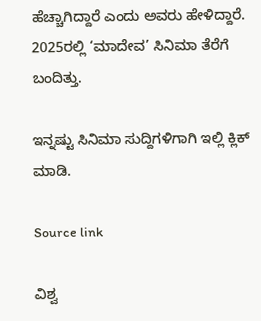ಹೆಚ್ಚಾಗಿದ್ದಾರೆ ಎಂದು ಅವರು ಹೇಳಿದ್ದಾರೆ. 2025ರಲ್ಲಿ ‘ಮಾದೇವ’ ಸಿನಿಮಾ ತೆರೆಗೆ ಬಂದಿತ್ತು.

ಇನ್ನಷ್ಟು ಸಿನಿಮಾ ಸುದ್ದಿಗಳಿಗಾಗಿ ಇಲ್ಲಿ ಕ್ಲಿಕ್ ಮಾಡಿ.

Source link

ವಿಶ್ವ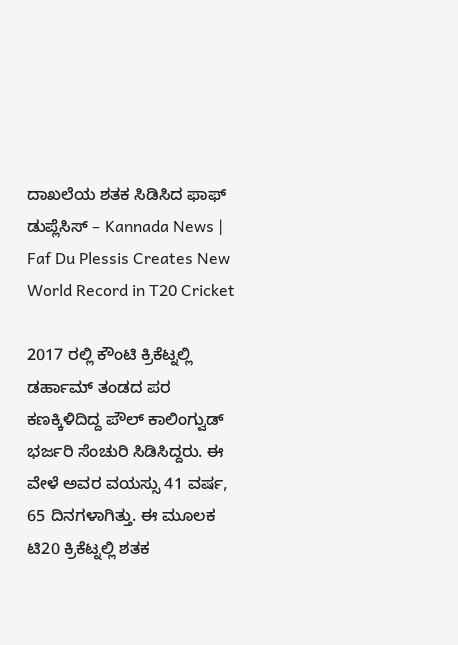ದಾಖಲೆಯ ಶತಕ ಸಿಡಿಸಿದ ಫಾಫ್ ಡುಪ್ಲೆಸಿಸ್ – Kannada News | Faf Du Plessis Creates New World Record in T20 Cricket

2017 ರಲ್ಲಿ ಕೌಂಟಿ ಕ್ರಿಕೆಟ್ನಲ್ಲಿ ಡರ್ಹಾಮ್ ತಂಡದ ಪರ ಕಣಕ್ಕಿಳಿದಿದ್ದ ಪೌಲ್ ಕಾಲಿಂಗ್ವುಡ್ ಭರ್ಜರಿ ಸೆಂಚುರಿ ಸಿಡಿಸಿದ್ದರು. ಈ ವೇಳೆ ಅವರ ವಯಸ್ಸು 41 ವರ್ಷ, 65 ದಿನಗಳಾಗಿತ್ತು. ಈ ಮೂಲಕ ಟಿ20 ಕ್ರಿಕೆಟ್ನಲ್ಲಿ ಶತಕ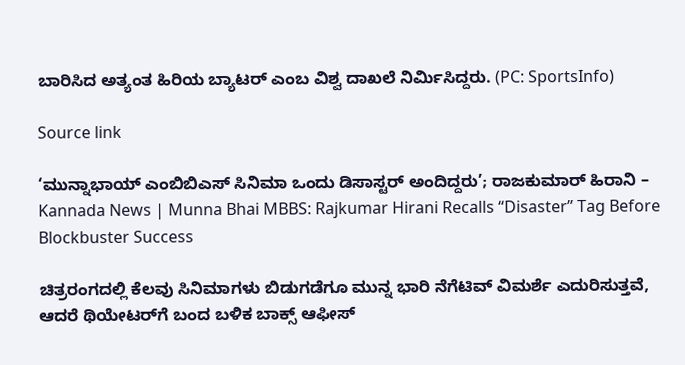ಬಾರಿಸಿದ ಅತ್ಯಂತ ಹಿರಿಯ ಬ್ಯಾಟರ್ ಎಂಬ ವಿಶ್ವ ದಾಖಲೆ ನಿರ್ಮಿಸಿದ್ದರು. (PC: SportsInfo)

Source link

‘ಮುನ್ನಾಭಾಯ್ ಎಂಬಿಬಿಎಸ್ ಸಿನಿಮಾ ಒಂದು ಡಿಸಾಸ್ಟರ್ ಅಂದಿದ್ದರು’; ರಾಜಕುಮಾರ್ ಹಿರಾನಿ – Kannada News | Munna Bhai MBBS: Rajkumar Hirani Recalls “Disaster” Tag Before Blockbuster Success

ಚಿತ್ರರಂಗದಲ್ಲಿ ಕೆಲವು ಸಿನಿಮಾಗಳು ಬಿಡುಗಡೆಗೂ ಮುನ್ನ ಭಾರಿ ನೆಗೆಟಿವ್ ವಿಮರ್ಶೆ ಎದುರಿಸುತ್ತವೆ, ಆದರೆ ಥಿಯೇಟರ್‌ಗೆ ಬಂದ ಬಳಿಕ ಬಾಕ್ಸ್ ಆಫೀಸ್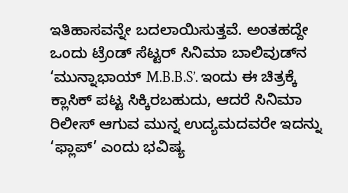ಇತಿಹಾಸವನ್ನೇ ಬದಲಾಯಿಸುತ್ತವೆ. ಅಂತಹದ್ದೇ ಒಂದು ಟ್ರೆಂಡ್ ಸೆಟ್ಟರ್ ಸಿನಿಮಾ ಬಾಲಿವುಡ್‌ನ ‘ಮುನ್ನಾಭಾಯ್ M.B.B.S’. ಇಂದು ಈ ಚಿತ್ರಕ್ಕೆ ಕ್ಲಾಸಿಕ್ ಪಟ್ಟ ಸಿಕ್ಕಿರಬಹುದು, ಆದರೆ ಸಿನಿಮಾ ರಿಲೀಸ್ ಆಗುವ ಮುನ್ನ ಉದ್ಯಮದವರೇ ಇದನ್ನು ‘ಫ್ಲಾಪ್’ ಎಂದು ಭವಿಷ್ಯ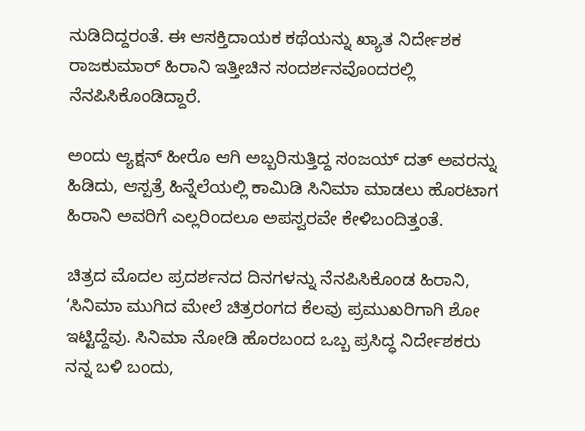ನುಡಿದಿದ್ದರಂತೆ. ಈ ಆಸಕ್ತಿದಾಯಕ ಕಥೆಯನ್ನು ಖ್ಯಾತ ನಿರ್ದೇಶಕ ರಾಜಕುಮಾರ್ ಹಿರಾನಿ ಇತ್ತೀಚಿನ ಸಂದರ್ಶನವೊಂದರಲ್ಲಿ ನೆನಪಿಸಿಕೊಂಡಿದ್ದಾರೆ.

ಅಂದು ಆ್ಯಕ್ಷನ್ ಹೀರೊ ಆಗಿ ಅಬ್ಬರಿಸುತ್ತಿದ್ದ ಸಂಜಯ್ ದತ್ ಅವರನ್ನು ಹಿಡಿದು, ಆಸ್ಪತ್ರೆ ಹಿನ್ನೆಲೆಯಲ್ಲಿ ಕಾಮಿಡಿ ಸಿನಿಮಾ ಮಾಡಲು ಹೊರಟಾಗ ಹಿರಾನಿ ಅವರಿಗೆ ಎಲ್ಲರಿಂದಲೂ ಅಪಸ್ವರವೇ ಕೇಳಿಬಂದಿತ್ತಂತೆ.

ಚಿತ್ರದ ಮೊದಲ ಪ್ರದರ್ಶನದ ದಿನಗಳನ್ನು ನೆನಪಿಸಿಕೊಂಡ ಹಿರಾನಿ, ‘ಸಿನಿಮಾ ಮುಗಿದ ಮೇಲೆ ಚಿತ್ರರಂಗದ ಕೆಲವು ಪ್ರಮುಖರಿಗಾಗಿ ಶೋ ಇಟ್ಟಿದ್ದೆವು. ಸಿನಿಮಾ ನೋಡಿ ಹೊರಬಂದ ಒಬ್ಬ ಪ್ರಸಿದ್ಧ ನಿರ್ದೇಶಕರು ನನ್ನ ಬಳಿ ಬಂದು,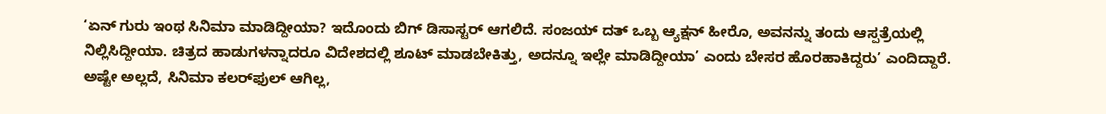‘ಏನ್ ಗುರು ಇಂಥ ಸಿನಿಮಾ ಮಾಡಿದ್ದೀಯಾ? ಇದೊಂದು ಬಿಗ್ ಡಿಸಾಸ್ಟರ್ ಆಗಲಿದೆ. ಸಂಜಯ್ ದತ್ ಒಬ್ಬ ಆ್ಯಕ್ಷನ್ ಹೀರೊ, ಅವನನ್ನು ತಂದು ಆಸ್ಪತ್ರೆಯಲ್ಲಿ ನಿಲ್ಲಿಸಿದ್ದೀಯಾ. ಚಿತ್ರದ ಹಾಡುಗಳನ್ನಾದರೂ ವಿದೇಶದಲ್ಲಿ ಶೂಟ್ ಮಾಡಬೇಕಿತ್ತು, ಅದನ್ನೂ ಇಲ್ಲೇ ಮಾಡಿದ್ದೀಯಾ’ ಎಂದು ಬೇಸರ ಹೊರಹಾಕಿದ್ದರು’ ಎಂದಿದ್ದಾರೆ. ಅಷ್ಟೇ ಅಲ್ಲದೆ, ಸಿನಿಮಾ ಕಲರ್‌ಫುಲ್ ಆಗಿಲ್ಲ,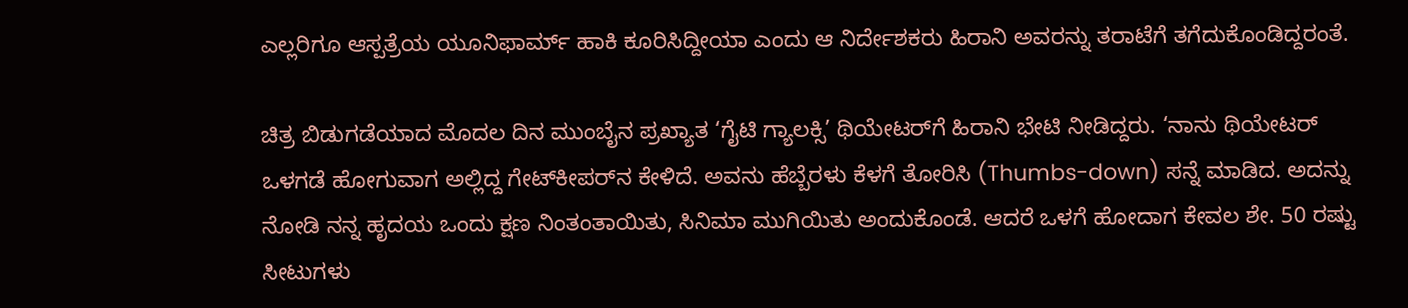ಎಲ್ಲರಿಗೂ ಆಸ್ಪತ್ರೆಯ ಯೂನಿಫಾರ್ಮ್ ಹಾಕಿ ಕೂರಿಸಿದ್ದೀಯಾ ಎಂದು ಆ ನಿರ್ದೇಶಕರು ಹಿರಾನಿ ಅವರನ್ನು ತರಾಟೆಗೆ ತಗೆದುಕೊಂಡಿದ್ದರಂತೆ.

ಚಿತ್ರ ಬಿಡುಗಡೆಯಾದ ಮೊದಲ ದಿನ ಮುಂಬೈನ ಪ್ರಖ್ಯಾತ ‘ಗೈಟಿ ಗ್ಯಾಲಕ್ಸಿ’ ಥಿಯೇಟರ್‌ಗೆ ಹಿರಾನಿ ಭೇಟಿ ನೀಡಿದ್ದರು. ‘ನಾನು ಥಿಯೇಟರ್ ಒಳಗಡೆ ಹೋಗುವಾಗ ಅಲ್ಲಿದ್ದ ಗೇಟ್‌ಕೀಪರ್‌ನ ಕೇಳಿದೆ. ಅವನು ಹೆಬ್ಬೆರಳು ಕೆಳಗೆ ತೋರಿಸಿ (Thumbs-down) ಸನ್ನೆ ಮಾಡಿದ. ಅದನ್ನು ನೋಡಿ ನನ್ನ ಹೃದಯ ಒಂದು ಕ್ಷಣ ನಿಂತಂತಾಯಿತು, ಸಿನಿಮಾ ಮುಗಿಯಿತು ಅಂದುಕೊಂಡೆ. ಆದರೆ ಒಳಗೆ ಹೋದಾಗ ಕೇವಲ ಶೇ. 50 ರಷ್ಟು ಸೀಟುಗಳು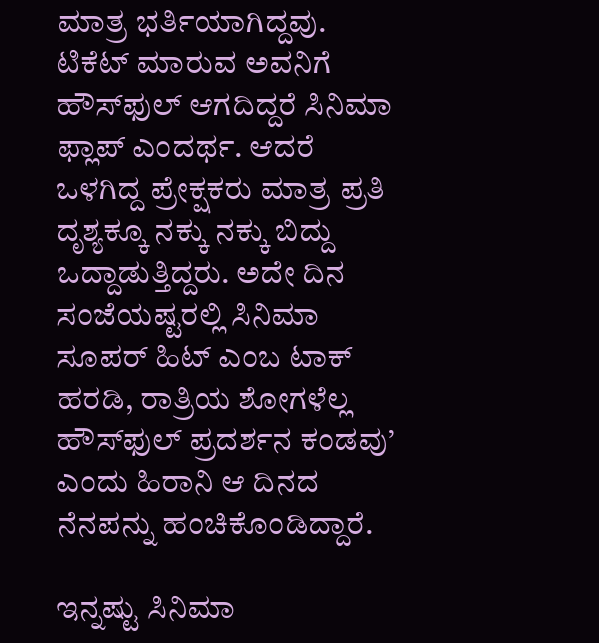ಮಾತ್ರ ಭರ್ತಿಯಾಗಿದ್ದವು. ಟಿಕೆಟ್ ಮಾರುವ ಅವನಿಗೆ ಹೌಸ್‌ಫುಲ್ ಆಗದಿದ್ದರೆ ಸಿನಿಮಾ ಫ್ಲಾಪ್ ಎಂದರ್ಥ. ಆದರೆ ಒಳಗಿದ್ದ ಪ್ರೇಕ್ಷಕರು ಮಾತ್ರ ಪ್ರತಿ ದೃಶ್ಯಕ್ಕೂ ನಕ್ಕು ನಕ್ಕು ಬಿದ್ದು ಒದ್ದಾಡುತ್ತಿದ್ದರು. ಅದೇ ದಿನ ಸಂಜೆಯಷ್ಟರಲ್ಲಿ ಸಿನಿಮಾ ಸೂಪರ್ ಹಿಟ್ ಎಂಬ ಟಾಕ್ ಹರಡಿ, ರಾತ್ರಿಯ ಶೋಗಳೆಲ್ಲ ಹೌಸ್‌ಫುಲ್ ಪ್ರದರ್ಶನ ಕಂಡವು’ ಎಂದು ಹಿರಾನಿ ಆ ದಿನದ ನೆನಪನ್ನು ಹಂಚಿಕೊಂಡಿದ್ದಾರೆ.

ಇನ್ನಷ್ಟು ಸಿನಿಮಾ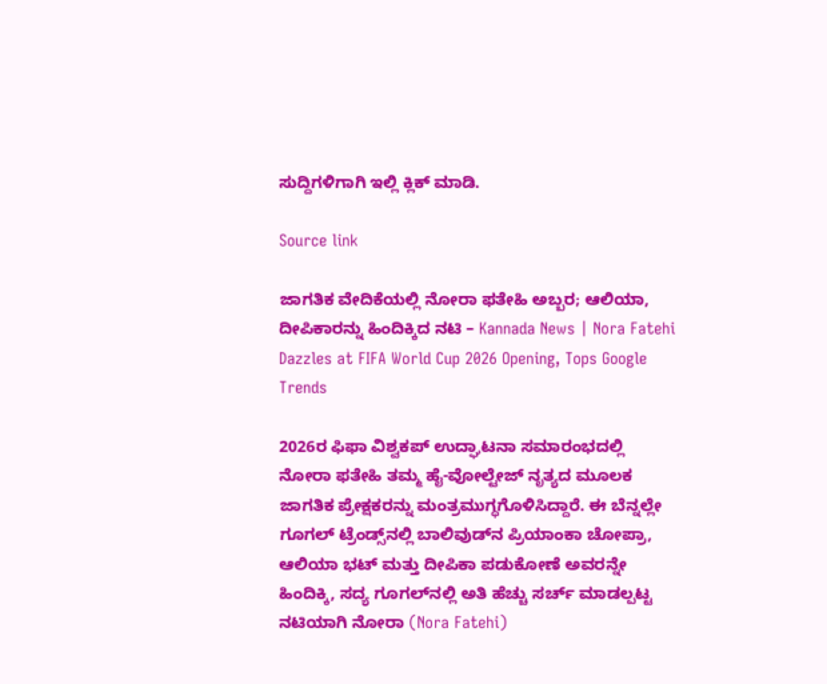ಸುದ್ದಿಗಳಿಗಾಗಿ ಇಲ್ಲಿ ಕ್ಲಿಕ್ ಮಾಡಿ.

Source link

ಜಾಗತಿಕ ವೇದಿಕೆಯಲ್ಲಿ ನೋರಾ ಫತೇಹಿ ಅಬ್ಬರ; ಆಲಿಯಾ, ದೀಪಿಕಾರನ್ನು ಹಿಂದಿಕ್ಕಿದ ನಟಿ – Kannada News | Nora Fatehi Dazzles at FIFA World Cup 2026 Opening, Tops Google Trends

2026ರ ಫಿಫಾ ವಿಶ್ವಕಪ್ ಉದ್ಘಾಟನಾ ಸಮಾರಂಭದಲ್ಲಿ ನೋರಾ ಫತೇಹಿ ತಮ್ಮ ಹೈ-ವೋಲ್ಟೇಜ್ ನೃತ್ಯದ ಮೂಲಕ ಜಾಗತಿಕ ಪ್ರೇಕ್ಷಕರನ್ನು ಮಂತ್ರಮುಗ್ಧಗೊಳಿಸಿದ್ದಾರೆ. ಈ ಬೆನ್ನಲ್ಲೇ ಗೂಗಲ್ ಟ್ರೆಂಡ್ಸ್‌ನಲ್ಲಿ ಬಾಲಿವುಡ್‌ನ ಪ್ರಿಯಾಂಕಾ ಚೋಪ್ರಾ, ಆಲಿಯಾ ಭಟ್ ಮತ್ತು ದೀಪಿಕಾ ಪಡುಕೋಣೆ ಅವರನ್ನೇ ಹಿಂದಿಕ್ಕಿ, ಸದ್ಯ ಗೂಗಲ್‌ನಲ್ಲಿ ಅತಿ ಹೆಚ್ಚು ಸರ್ಚ್ ಮಾಡಲ್ಪಟ್ಟ ನಟಿಯಾಗಿ ನೋರಾ (Nora Fatehi)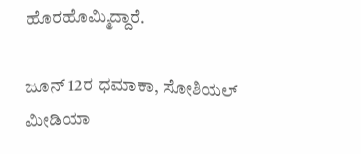ಹೊರಹೊಮ್ಮಿದ್ದಾರೆ.

ಜೂನ್ 12ರ ಧಮಾಕಾ, ಸೋಶಿಯಲ್ ಮೀಡಿಯಾ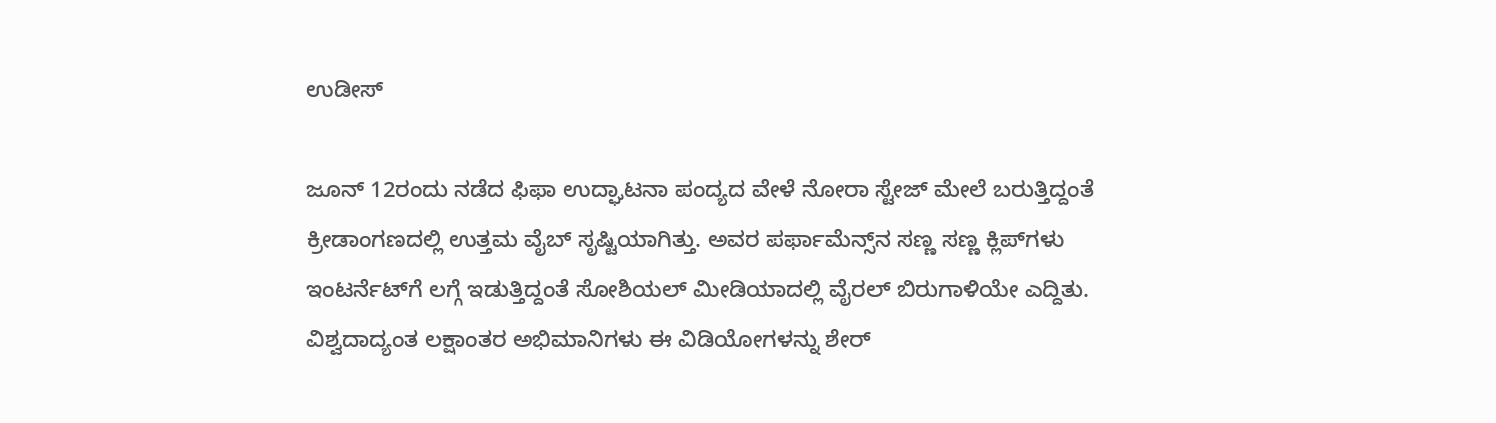ಉಡೀಸ್

ಜೂನ್ 12ರಂದು ನಡೆದ ಫಿಫಾ ಉದ್ಘಾಟನಾ ಪಂದ್ಯದ ವೇಳೆ ನೋರಾ ಸ್ಟೇಜ್ ಮೇಲೆ ಬರುತ್ತಿದ್ದಂತೆ ಕ್ರೀಡಾಂಗಣದಲ್ಲಿ ಉತ್ತಮ ವೈಬ್ ಸೃಷ್ಟಿಯಾಗಿತ್ತು. ಅವರ ಪರ್ಫಾಮೆನ್ಸ್‌ನ ಸಣ್ಣ ಸಣ್ಣ ಕ್ಲಿಪ್‌ಗಳು ಇಂಟರ್ನೆಟ್‌ಗೆ ಲಗ್ಗೆ ಇಡುತ್ತಿದ್ದಂತೆ ಸೋಶಿಯಲ್ ಮೀಡಿಯಾದಲ್ಲಿ ವೈರಲ್ ಬಿರುಗಾಳಿಯೇ ಎದ್ದಿತು. ವಿಶ್ವದಾದ್ಯಂತ ಲಕ್ಷಾಂತರ ಅಭಿಮಾನಿಗಳು ಈ ವಿಡಿಯೋಗಳನ್ನು ಶೇರ್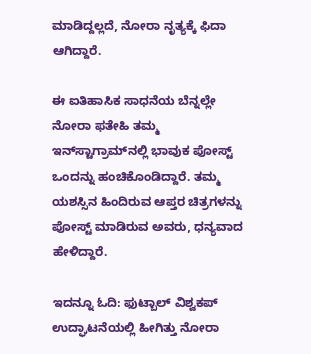ಮಾಡಿದ್ದಲ್ಲದೆ, ನೋರಾ ನೃತ್ಯಕ್ಕೆ ಫಿದಾ ಆಗಿದ್ದಾರೆ.

ಈ ಐತಿಹಾಸಿಕ ಸಾಧನೆಯ ಬೆನ್ನಲ್ಲೇ ನೋರಾ ಫತೇಹಿ ತಮ್ಮ ಇನ್‌ಸ್ಟಾಗ್ರಾಮ್‌ನಲ್ಲಿ ಭಾವುಕ ಪೋಸ್ಟ್ ಒಂದನ್ನು ಹಂಚಿಕೊಂಡಿದ್ದಾರೆ. ತಮ್ಮ ಯಶಸ್ಸಿನ ಹಿಂದಿರುವ ಆಪ್ತರ ಚಿತ್ರಗಳನ್ನು ಪೋಸ್ಟ್ ಮಾಡಿರುವ ಅವರು, ಧನ್ಯವಾದ ಹೇಳಿದ್ದಾರೆ.

ಇದನ್ನೂ ಓದಿ: ಫುಟ್ಬಾಲ್ ವಿಶ್ವಕಪ್ ಉದ್ಘಾಟನೆಯಲ್ಲಿ ಹೀಗಿತ್ತು ನೋರಾ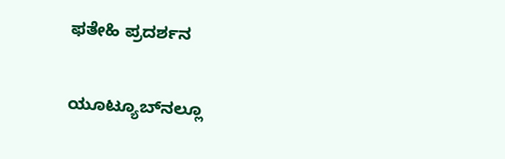ಫತೇಹಿ ಪ್ರದರ್ಶನ

ಯೂಟ್ಯೂಬ್‌ನಲ್ಲೂ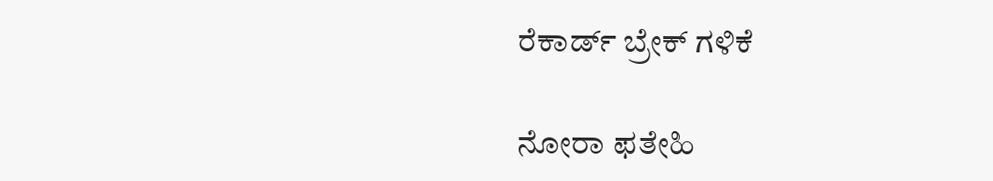ರೆಕಾರ್ಡ್ ಬ್ರೇಕ್ ಗಳಿಕೆ

ನೋರಾ ಫತೇಹಿ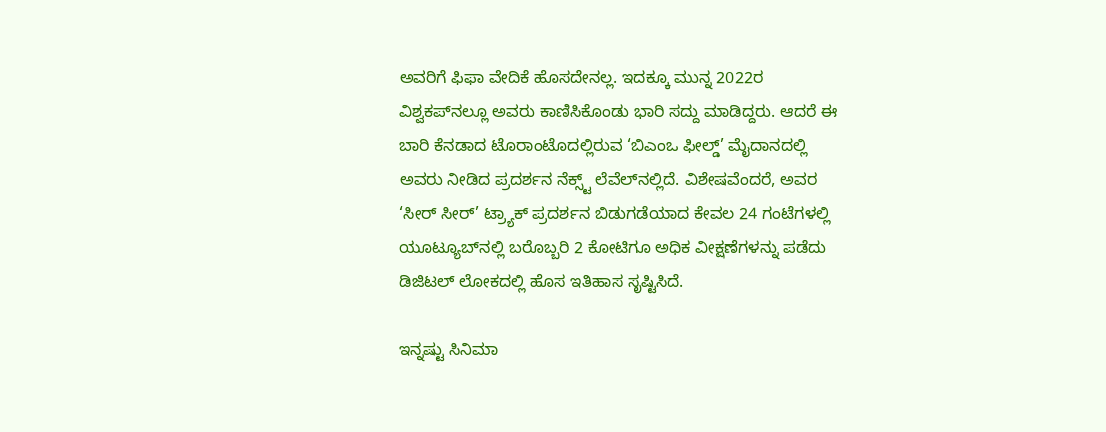ಅವರಿಗೆ ಫಿಫಾ ವೇದಿಕೆ ಹೊಸದೇನಲ್ಲ. ಇದಕ್ಕೂ ಮುನ್ನ 2022ರ ವಿಶ್ವಕಪ್‌ನಲ್ಲೂ ಅವರು ಕಾಣಿಸಿಕೊಂಡು ಭಾರಿ ಸದ್ದು ಮಾಡಿದ್ದರು. ಆದರೆ ಈ ಬಾರಿ ಕೆನಡಾದ ಟೊರಾಂಟೊದಲ್ಲಿರುವ ‘ಬಿಎಂಒ ಫೀಲ್ಡ್’ ಮೈದಾನದಲ್ಲಿ ಅವರು ನೀಡಿದ ಪ್ರದರ್ಶನ ನೆಕ್ಸ್ಟ್ ಲೆವೆಲ್‌ನಲ್ಲಿದೆ. ವಿಶೇಷವೆಂದರೆ, ಅವರ ‘ಸೀರ್ ಸೀರ್’ ಟ್ರ್ಯಾಕ್ ಪ್ರದರ್ಶನ ಬಿಡುಗಡೆಯಾದ ಕೇವಲ 24 ಗಂಟೆಗಳಲ್ಲಿ ಯೂಟ್ಯೂಬ್‌ನಲ್ಲಿ ಬರೊಬ್ಬರಿ 2 ಕೋಟಿಗೂ ಅಧಿಕ ವೀಕ್ಷಣೆಗಳನ್ನು ಪಡೆದು ಡಿಜಿಟಲ್ ಲೋಕದಲ್ಲಿ ಹೊಸ ಇತಿಹಾಸ ಸೃಷ್ಟಿಸಿದೆ.

ಇನ್ನಷ್ಟು ಸಿನಿಮಾ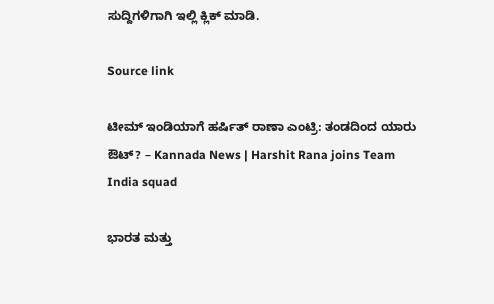ಸುದ್ದಿಗಳಿಗಾಗಿ ಇಲ್ಲಿ ಕ್ಲಿಕ್ ಮಾಡಿ.

Source link

ಟೀಮ್ ಇಂಡಿಯಾಗೆ ಹರ್ಷಿತ್ ರಾಣಾ ಎಂಟ್ರಿ: ತಂಡದಿಂದ ಯಾರು ಔಟ್? – Kannada News | Harshit Rana joins Team India squad

ಭಾರತ ಮತ್ತು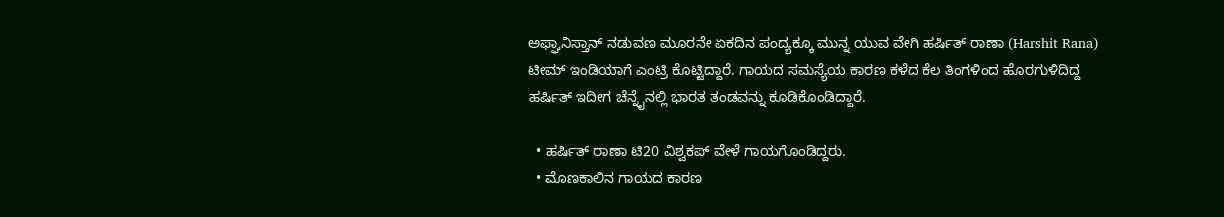ಅಫ್ಘಾನಿಸ್ತಾನ್ ನಡುವಣ ಮೂರನೇ ಏಕದಿನ ಪಂದ್ಯಕ್ಕೂ ಮುನ್ನ ಯುವ ವೇಗಿ ಹರ್ಷಿತ್ ರಾಣಾ (Harshit Rana) ಟೀಮ್ ಇಂಡಿಯಾಗೆ ಎಂಟ್ರಿ ಕೊಟ್ಟಿದ್ದಾರೆ. ಗಾಯದ ಸಮಸ್ಯೆಯ ಕಾರಣ ಕಳೆದ ಕೆಲ ತಿಂಗಳಿಂದ ಹೊರಗುಳಿದಿದ್ದ ಹರ್ಷಿತ್ ಇದೀಗ ಚೆನ್ನೈನಲ್ಲಿ ಭಾರತ ತಂಡವನ್ನು ಕೂಡಿಕೊಂಡಿದ್ದಾರೆ.

  • ಹರ್ಷಿತ್ ರಾಣಾ ಟಿ20 ವಿಶ್ವಕಪ್ ವೇಳೆ ಗಾಯಗೊಂಡಿದ್ದರು.
  • ಮೊಣಕಾಲಿನ ಗಾಯದ ಕಾರಣ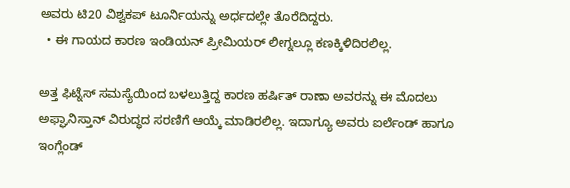ಅವರು ಟಿ20 ವಿಶ್ವಕಪ್ ಟೂರ್ನಿಯನ್ನು ಅರ್ಧದಲ್ಲೇ ತೊರೆದಿದ್ದರು.
  • ಈ ಗಾಯದ ಕಾರಣ ಇಂಡಿಯನ್ ಪ್ರೀಮಿಯರ್ ಲೀಗ್ನಲ್ಲೂ ಕಣಕ್ಕಿಳಿದಿರಲಿಲ್ಲ.

ಅತ್ತ ಫಿಟ್ನೆಸ್ ಸಮಸ್ಯೆಯಿಂದ ಬಳಲುತ್ತಿದ್ದ ಕಾರಣ ಹರ್ಷಿತ್ ರಾಣಾ ಅವರನ್ನು ಈ ಮೊದಲು  ಅಫ್ಘಾನಿಸ್ತಾನ್ ವಿರುದ್ಧದ ಸರಣಿಗೆ ಆಯ್ಕೆ ಮಾಡಿರಲಿಲ್ಲ. ಇದಾಗ್ಯೂ ಅವರು ಐರ್ಲೆಂಡ್ ಹಾಗೂ ಇಂಗ್ಲೆಂಡ್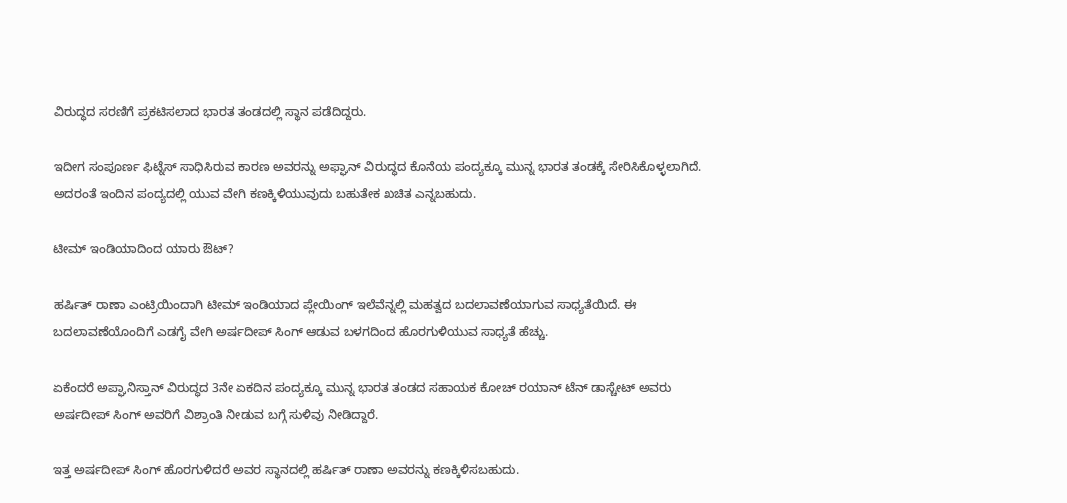ವಿರುದ್ಧದ ಸರಣಿಗೆ ಪ್ರಕಟಿಸಲಾದ ಭಾರತ ತಂಡದಲ್ಲಿ ಸ್ಥಾನ ಪಡೆದಿದ್ದರು.

ಇದೀಗ ಸಂಪೂರ್ಣ ಫಿಟ್ನೆಸ್ ಸಾಧಿಸಿರುವ ಕಾರಣ ಅವರನ್ನು ಅಫ್ಘಾನ್ ವಿರುದ್ಧದ ಕೊನೆಯ ಪಂದ್ಯಕ್ಕೂ ಮುನ್ನ ಭಾರತ ತಂಡಕ್ಕೆ ಸೇರಿಸಿಕೊಳ್ಳಲಾಗಿದೆ. ಅದರಂತೆ ಇಂದಿನ ಪಂದ್ಯದಲ್ಲಿ ಯುವ ವೇಗಿ ಕಣಕ್ಕಿಳಿಯುವುದು ಬಹುತೇಕ ಖಚಿತ ಎನ್ನಬಹುದು.

ಟೀಮ್ ಇಂಡಿಯಾದಿಂದ ಯಾರು ಔಟ್?

ಹರ್ಷಿತ್ ರಾಣಾ ಎಂಟ್ರಿಯಿಂದಾಗಿ ಟೀಮ್ ಇಂಡಿಯಾದ ಪ್ಲೇಯಿಂಗ್ ಇಲೆವೆನ್ನಲ್ಲಿ ಮಹತ್ವದ ಬದಲಾವಣೆಯಾಗುವ ಸಾಧ್ಯತೆಯಿದೆ. ಈ ಬದಲಾವಣೆಯೊಂದಿಗೆ ಎಡಗೈ ವೇಗಿ ಅರ್ಷದೀಪ್ ಸಿಂಗ್ ಆಡುವ ಬಳಗದಿಂದ ಹೊರಗುಳಿಯುವ ಸಾಧ್ಯತೆ ಹೆಚ್ಚು.

ಏಕೆಂದರೆ ಅಪ್ಘಾನಿಸ್ತಾನ್ ವಿರುದ್ಧದ 3ನೇ ಏಕದಿನ ಪಂದ್ಯಕ್ಕೂ ಮುನ್ನ ಭಾರತ ತಂಡದ ಸಹಾಯಕ ಕೋಚ್ ರಯಾನ್ ಟೆನ್ ಡಾಸ್ಚೇಟ್ ಅವರು ಅರ್ಷದೀಪ್ ಸಿಂಗ್ ಅವರಿಗೆ ವಿಶ್ರಾಂತಿ ನೀಡುವ ಬಗ್ಗೆ ಸುಳಿವು ನೀಡಿದ್ದಾರೆ.

ಇತ್ತ ಅರ್ಷದೀಪ್ ಸಿಂಗ್ ಹೊರಗುಳಿದರೆ ಅವರ ಸ್ಥಾನದಲ್ಲಿ ಹರ್ಷಿತ್ ರಾಣಾ ಅವರನ್ನು ಕಣಕ್ಕಿಳಿಸಬಹುದು.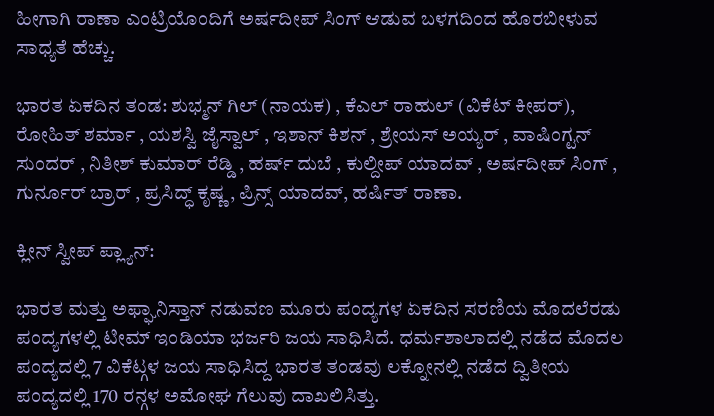ಹೀಗಾಗಿ ರಾಣಾ ಎಂಟ್ರಿಯೊಂದಿಗೆ ಅರ್ಷದೀಪ್ ಸಿಂಗ್ ಆಡುವ ಬಳಗದಿಂದ ಹೊರಬೀಳುವ ಸಾಧ್ಯತೆ ಹೆಚ್ಚು.

ಭಾರತ ಏಕದಿನ ತಂಡ: ಶುಭ್ಮನ್ ಗಿಲ್ (ನಾಯಕ) , ಕೆಎಲ್ ರಾಹುಲ್ (ವಿಕೆಟ್ ಕೀಪರ್), ರೋಹಿತ್ ಶರ್ಮಾ , ಯಶಸ್ವಿ ಜೈಸ್ವಾಲ್ , ಇಶಾನ್ ಕಿಶನ್ , ಶ್ರೇಯಸ್ ಅಯ್ಯರ್ , ವಾಷಿಂಗ್ಟನ್ ಸುಂದರ್ , ನಿತೀಶ್ ಕುಮಾರ್ ರೆಡ್ಡಿ , ಹರ್ಷ್ ದುಬೆ , ಕುಲ್ದೀಪ್ ಯಾದವ್ , ಅರ್ಷದೀಪ್ ಸಿಂಗ್ , ಗುರ್ನೂರ್ ಬ್ರಾರ್ , ಪ್ರಸಿದ್ಧ್ ಕೃಷ್ಣ , ಪ್ರಿನ್ಸ್ ಯಾದವ್, ಹರ್ಷಿತ್ ರಾಣಾ.

ಕ್ಲೀನ್ ಸ್ವೀಪ್ ಪ್ಲ್ಯಾನ್:

ಭಾರತ ಮತ್ತು ಅಫ್ಘಾನಿಸ್ತಾನ್ ನಡುವಣ ಮೂರು ಪಂದ್ಯಗಳ ಏಕದಿನ ಸರಣಿಯ ಮೊದಲೆರಡು ಪಂದ್ಯಗಳಲ್ಲಿ ಟೀಮ್ ಇಂಡಿಯಾ ಭರ್ಜರಿ ಜಯ ಸಾಧಿಸಿದೆ. ಧರ್ಮಶಾಲಾದಲ್ಲಿ ನಡೆದ ಮೊದಲ ಪಂದ್ಯದಲ್ಲಿ 7 ವಿಕೆಟ್ಗಳ ಜಯ ಸಾಧಿಸಿದ್ದ ಭಾರತ ತಂಡವು ಲಕ್ನೋನಲ್ಲಿ ನಡೆದ ದ್ವಿತೀಯ ಪಂದ್ಯದಲ್ಲಿ 170 ರನ್ಗಳ ಅಮೋಘ ಗೆಲುವು ದಾಖಲಿಸಿತ್ತು.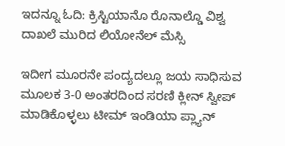ಇದನ್ನೂ ಓದಿ: ಕ್ರಿಸ್ಟಿಯಾನೊ ರೊನಾಲ್ಡೊ ವಿಶ್ವ ದಾಖಲೆ ಮುರಿದ ಲಿಯೋನೆಲ್ ಮೆಸ್ಸಿ

ಇದೀಗ ಮೂರನೇ ಪಂದ್ಯದಲ್ಲೂ ಜಯ ಸಾಧಿಸುವ ಮೂಲಕ 3-0 ಅಂತರದಿಂದ ಸರಣಿ ಕ್ಲೀನ್ ಸ್ವೀಪ್ ಮಾಡಿಕೊಳ್ಳಲು ಟೀಮ್ ಇಂಡಿಯಾ ಪ್ಲ್ಯಾನ್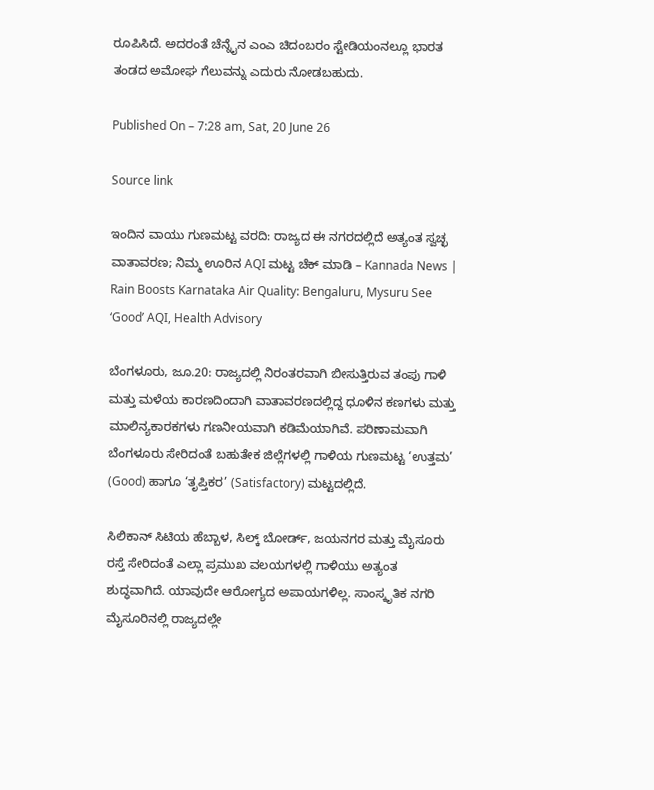ರೂಪಿಸಿದೆ. ಅದರಂತೆ ಚೆನ್ನೈನ ಎಂಎ ಚಿದಂಬರಂ ಸ್ಟೇಡಿಯಂನಲ್ಲೂ ಭಾರತ ತಂಡದ ಅಮೋಘ ಗೆಲುವನ್ನು ಎದುರು ನೋಡಬಹುದು.

Published On – 7:28 am, Sat, 20 June 26

Source link

ಇಂದಿನ ವಾಯು ಗುಣಮಟ್ಟ ವರದಿ: ರಾಜ್ಯದ ಈ ನಗರದಲ್ಲಿದೆ ಅತ್ಯಂತ ಸ್ವಚ್ಛ ವಾತಾವರಣ; ನಿಮ್ಮ ಊರಿನ AQI ಮಟ್ಟ ಚೆಕ್ ಮಾಡಿ – Kannada News | Rain Boosts Karnataka Air Quality: Bengaluru, Mysuru See ‘Good’ AQI, Health Advisory

ಬೆಂಗಳೂರು, ಜೂ.20: ರಾಜ್ಯದಲ್ಲಿ ನಿರಂತರವಾಗಿ ಬೀಸುತ್ತಿರುವ ತಂಪು ಗಾಳಿ ಮತ್ತು ಮಳೆಯ ಕಾರಣದಿಂದಾಗಿ ವಾತಾವರಣದಲ್ಲಿದ್ದ ಧೂಳಿನ ಕಣಗಳು ಮತ್ತು ಮಾಲಿನ್ಯಕಾರಕಗಳು ಗಣನೀಯವಾಗಿ ಕಡಿಮೆಯಾಗಿವೆ. ಪರಿಣಾಮವಾಗಿ ಬೆಂಗಳೂರು ಸೇರಿದಂತೆ ಬಹುತೇಕ ಜಿಲ್ಲೆಗಳಲ್ಲಿ ಗಾಳಿಯ ಗುಣಮಟ್ಟ ‘ಉತ್ತಮ’ (Good) ಹಾಗೂ ‘ತೃಪ್ತಿಕರ’ (Satisfactory) ಮಟ್ಟದಲ್ಲಿದೆ.

ಸಿಲಿಕಾನ್ ಸಿಟಿಯ ಹೆಬ್ಬಾಳ, ಸಿಲ್ಕ್ ಬೋರ್ಡ್, ಜಯನಗರ ಮತ್ತು ಮೈಸೂರು ರಸ್ತೆ ಸೇರಿದಂತೆ ಎಲ್ಲಾ ಪ್ರಮುಖ ವಲಯಗಳಲ್ಲಿ ಗಾಳಿಯು ಅತ್ಯಂತ ಶುದ್ಧವಾಗಿದೆ. ಯಾವುದೇ ಆರೋಗ್ಯದ ಅಪಾಯಗಳಿಲ್ಲ. ಸಾಂಸ್ಕೃತಿಕ ನಗರಿ ಮೈಸೂರಿನಲ್ಲಿ ರಾಜ್ಯದಲ್ಲೇ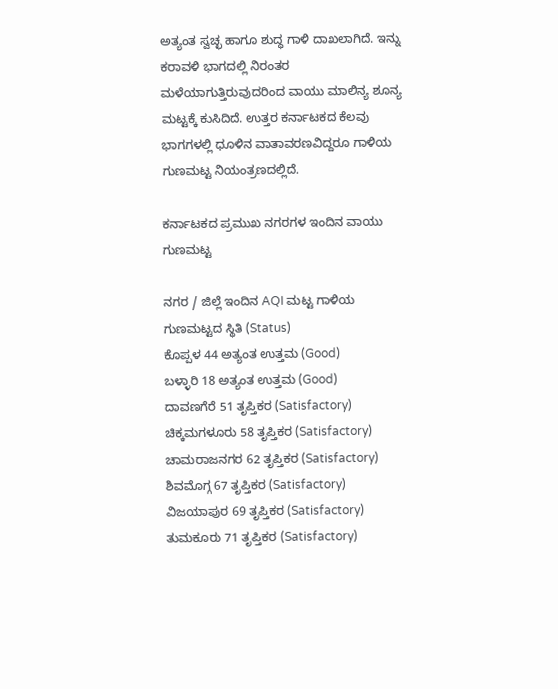ಅತ್ಯಂತ ಸ್ವಚ್ಛ ಹಾಗೂ ಶುದ್ಧ ಗಾಳಿ ದಾಖಲಾಗಿದೆ. ಇನ್ನು ಕರಾವಳಿ ಭಾಗದಲ್ಲಿ ನಿರಂತರ ಮಳೆಯಾಗುತ್ತಿರುವುದರಿಂದ ವಾಯು ಮಾಲಿನ್ಯ ಶೂನ್ಯ ಮಟ್ಟಕ್ಕೆ ಕುಸಿದಿದೆ. ಉತ್ತರ ಕರ್ನಾಟಕದ ಕೆಲವು ಭಾಗಗಳಲ್ಲಿ ಧೂಳಿನ ವಾತಾವರಣವಿದ್ದರೂ ಗಾಳಿಯ ಗುಣಮಟ್ಟ ನಿಯಂತ್ರಣದಲ್ಲಿದೆ.

ಕರ್ನಾಟಕದ ಪ್ರಮುಖ ನಗರಗಳ ಇಂದಿನ ವಾಯು ಗುಣಮಟ್ಟ

ನಗರ / ಜಿಲ್ಲೆ ಇಂದಿನ AQI ಮಟ್ಟ ಗಾಳಿಯ ಗುಣಮಟ್ಟದ ಸ್ಥಿತಿ (Status)
ಕೊಪ್ಪಳ 44 ಅತ್ಯಂತ ಉತ್ತಮ (Good)
ಬಳ್ಳಾರಿ 18 ಅತ್ಯಂತ ಉತ್ತಮ (Good)
ದಾವಣಗೆರೆ 51 ತೃಪ್ತಿಕರ (Satisfactory)
ಚಿಕ್ಕಮಗಳೂರು 58 ತೃಪ್ತಿಕರ (Satisfactory)
ಚಾಮರಾಜನಗರ 62 ತೃಪ್ತಿಕರ (Satisfactory)
ಶಿವಮೊಗ್ಗ 67 ತೃಪ್ತಿಕರ (Satisfactory)
ವಿಜಯಾಪುರ 69 ತೃಪ್ತಿಕರ (Satisfactory)
ತುಮಕೂರು 71 ತೃಪ್ತಿಕರ (Satisfactory)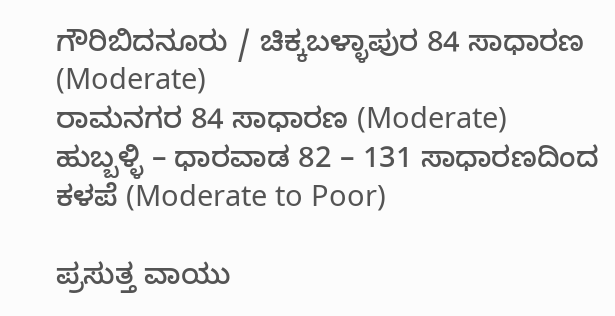ಗೌರಿಬಿದನೂರು / ಚಿಕ್ಕಬಳ್ಳಾಪುರ 84 ಸಾಧಾರಣ (Moderate)
ರಾಮನಗರ 84 ಸಾಧಾರಣ (Moderate)
ಹುಬ್ಬಳ್ಳಿ – ಧಾರವಾಡ 82 – 131 ಸಾಧಾರಣದಿಂದ ಕಳಪೆ (Moderate to Poor)

ಪ್ರಸುತ್ತ ವಾಯು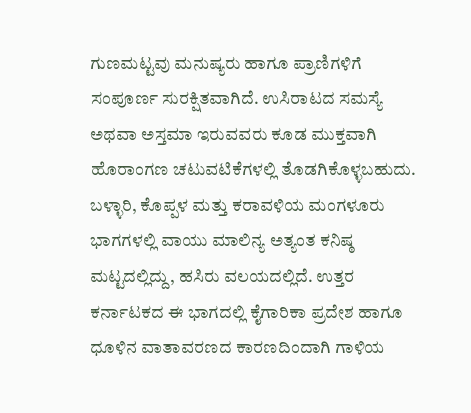ಗುಣಮಟ್ಟವು ಮನುಷ್ಯರು ಹಾಗೂ ಪ್ರಾಣಿಗಳಿಗೆ ಸಂಪೂರ್ಣ ಸುರಕ್ಷಿತವಾಗಿದೆ. ಉಸಿರಾಟದ ಸಮಸ್ಯೆ ಅಥವಾ ಅಸ್ತಮಾ ಇರುವವರು ಕೂಡ ಮುಕ್ತವಾಗಿ ಹೊರಾಂಗಣ ಚಟುವಟಿಕೆಗಳಲ್ಲಿ ತೊಡಗಿಕೊಳ್ಳಬಹುದು. ಬಳ್ಳಾರಿ, ಕೊಪ್ಪಳ ಮತ್ತು ಕರಾವಳಿಯ ಮಂಗಳೂರು ಭಾಗಗಳಲ್ಲಿ ವಾಯು ಮಾಲಿನ್ಯ ಅತ್ಯಂತ ಕನಿಷ್ಠ ಮಟ್ಟದಲ್ಲಿದ್ದು, ಹಸಿರು ವಲಯದಲ್ಲಿದೆ. ಉತ್ತರ ಕರ್ನಾಟಕದ ಈ ಭಾಗದಲ್ಲಿ ಕೈಗಾರಿಕಾ ಪ್ರದೇಶ ಹಾಗೂ ಧೂಳಿನ ವಾತಾವರಣದ ಕಾರಣದಿಂದಾಗಿ ಗಾಳಿಯ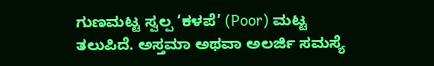ಗುಣಮಟ್ಟ ಸ್ವಲ್ಪ ‘ಕಳಪೆ’ (Poor) ಮಟ್ಟ ತಲುಪಿದೆ. ಅಸ್ತಮಾ ಅಥವಾ ಅಲರ್ಜಿ ಸಮಸ್ಯೆ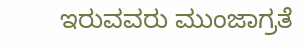ಇರುವವರು ಮುಂಜಾಗ್ರತೆ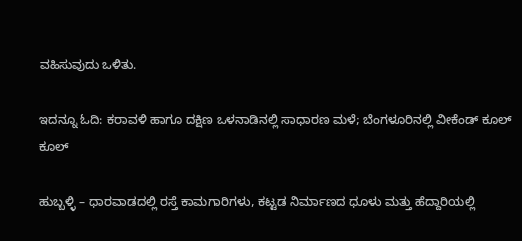ವಹಿಸುವುದು ಒಳಿತು.

ಇದನ್ನೂ ಓದಿ: ಕರಾವಳಿ ಹಾಗೂ ದಕ್ಷಿಣ ಒಳನಾಡಿನಲ್ಲಿ ಸಾಧಾರಣ ಮಳೆ; ಬೆಂಗಳೂರಿನಲ್ಲಿ ವೀಕೆಂಡ್ ಕೂಲ್ ಕೂಲ್

ಹುಬ್ಬಳ್ಳಿ – ಧಾರವಾಡದಲ್ಲಿ ರಸ್ತೆ ಕಾಮಗಾರಿಗಳು, ಕಟ್ಟಡ ನಿರ್ಮಾಣದ ಧೂಳು ಮತ್ತು ಹೆದ್ದಾರಿಯಲ್ಲಿ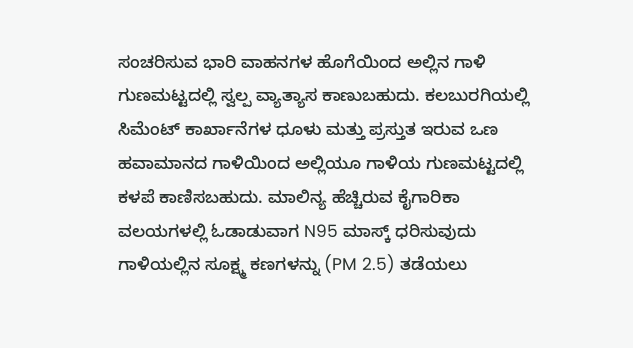ಸಂಚರಿಸುವ ಭಾರಿ ವಾಹನಗಳ ಹೊಗೆಯಿಂದ ಅಲ್ಲಿನ ಗಾಳಿ ಗುಣಮಟ್ಟದಲ್ಲಿ ಸ್ವಲ್ಪ ವ್ಯಾತ್ಯಾಸ ಕಾಣುಬಹುದು. ಕಲಬುರಗಿಯಲ್ಲಿ ಸಿಮೆಂಟ್ ಕಾರ್ಖಾನೆಗಳ ಧೂಳು ಮತ್ತು ಪ್ರಸ್ತುತ ಇರುವ ಒಣ ಹವಾಮಾನದ ಗಾಳಿಯಿಂದ ಅಲ್ಲಿಯೂ ಗಾಳಿಯ ಗುಣಮಟ್ಟದಲ್ಲಿ ಕಳಪೆ ಕಾಣಿಸಬಹುದು. ಮಾಲಿನ್ಯ ಹೆಚ್ಚಿರುವ ಕೈಗಾರಿಕಾ ವಲಯಗಳಲ್ಲಿ ಓಡಾಡುವಾಗ N95 ಮಾಸ್ಕ್ ಧರಿಸುವುದು ಗಾಳಿಯಲ್ಲಿನ ಸೂಕ್ಷ್ಮ ಕಣಗಳನ್ನು (PM 2.5) ತಡೆಯಲು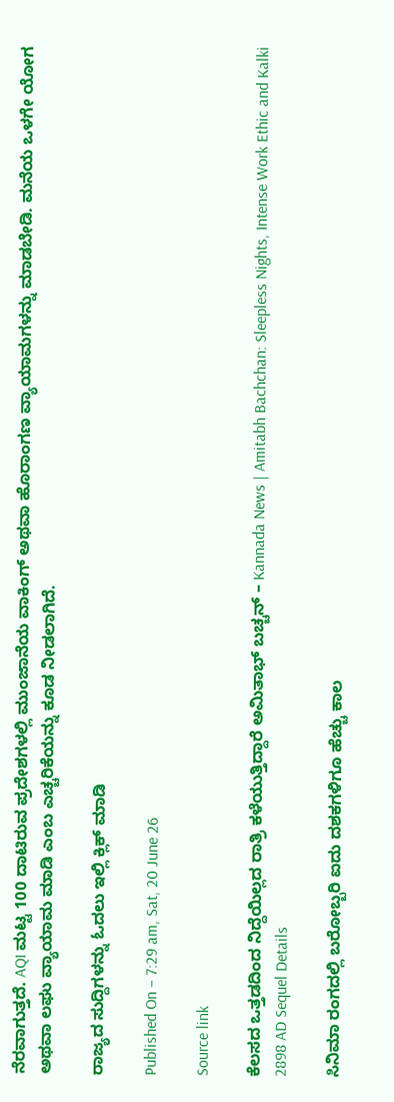ನೆರವಾಗುತ್ತದೆ. AQI ಮಟ್ಟ 100 ದಾಟಿರುವ ಪ್ರದೇಶಗಳಲ್ಲಿ ಮುಂಜಾನೆಯ ವಾಕಿಂಗ್ ಅಥವಾ ಹೊರಾಂಗಣ ವ್ಯಾಯಾಮಗಳನ್ನು ಮಾಡಬೇಡಿ. ಮನೆಯ ಒಳಗೇ ಯೋಗ ಅಥವಾ ಲಘು ವ್ಯಾಯಾಮ ಮಾಡಿ ಎಂಬ ಎಚ್ಚರಿಕೆಯನ್ನು ಕೂಡ ನೀಡಲಾಗಿದೆ.

ರಾಜ್ಯದ ಸುದ್ದಿಗಳನ್ನು ಓದಲು ಇಲ್ಲಿ ಕ್ಲಿಕ್ ಮಾಡಿ

Published On – 7:29 am, Sat, 20 June 26

Source link

ಕೆಲಸದ ಒತ್ತಡದಿಂದ ನಿದ್ದೆಯಿಲ್ಲದ ರಾತ್ರಿ ಕಳೆಯುತ್ತಿದ್ದಾರೆ ಅಮಿತಾಭ್ ಬಚ್ಚನ್ – Kannada News | Amitabh Bachchan: Sleepless Nights, Intense Work Ethic and Kalki 2898 AD Sequel Details

ಸಿನಿಮಾ ರಂಗದಲ್ಲಿ ಬರೋಬ್ಬರಿ ಐದು ದಶಕಗಳಿಗೂ ಹೆಚ್ಚು ಕಾಲ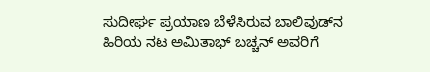ಸುದೀರ್ಘ ಪ್ರಯಾಣ ಬೆಳೆಸಿರುವ ಬಾಲಿವುಡ್‌ನ ಹಿರಿಯ ನಟ ಅಮಿತಾಭ್ ಬಚ್ಚನ್ ಅವರಿಗೆ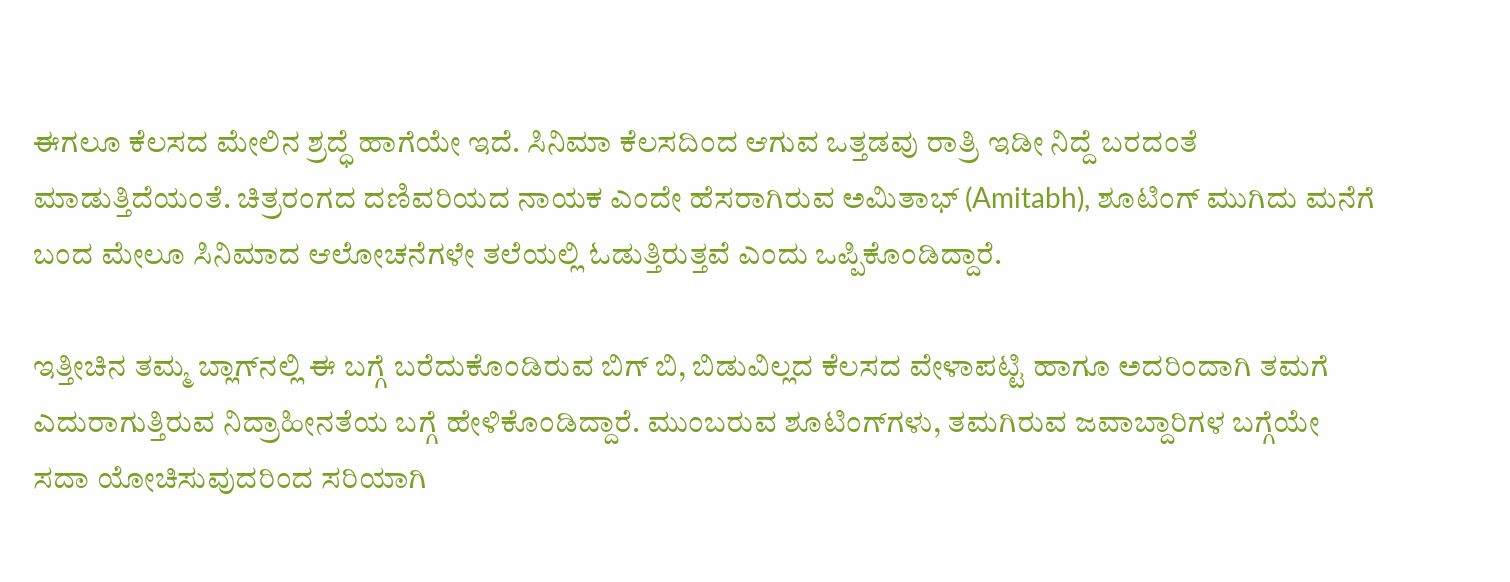ಈಗಲೂ ಕೆಲಸದ ಮೇಲಿನ ಶ್ರದ್ಧೆ ಹಾಗೆಯೇ ಇದೆ. ಸಿನಿಮಾ ಕೆಲಸದಿಂದ ಆಗುವ ಒತ್ತಡವು ರಾತ್ರಿ ಇಡೀ ನಿದ್ದೆ ಬರದಂತೆ ಮಾಡುತ್ತಿದೆಯಂತೆ. ಚಿತ್ರರಂಗದ ದಣಿವರಿಯದ ನಾಯಕ ಎಂದೇ ಹೆಸರಾಗಿರುವ ಅಮಿತಾಭ್ (Amitabh), ಶೂಟಿಂಗ್ ಮುಗಿದು ಮನೆಗೆ ಬಂದ ಮೇಲೂ ಸಿನಿಮಾದ ಆಲೋಚನೆಗಳೇ ತಲೆಯಲ್ಲಿ ಓಡುತ್ತಿರುತ್ತವೆ ಎಂದು ಒಪ್ಪಿಕೊಂಡಿದ್ದಾರೆ.

ಇತ್ತೀಚಿನ ತಮ್ಮ ಬ್ಲಾಗ್‌ನಲ್ಲಿ ಈ ಬಗ್ಗೆ ಬರೆದುಕೊಂಡಿರುವ ಬಿಗ್ ಬಿ, ಬಿಡುವಿಲ್ಲದ ಕೆಲಸದ ವೇಳಾಪಟ್ಟಿ ಹಾಗೂ ಅದರಿಂದಾಗಿ ತಮಗೆ ಎದುರಾಗುತ್ತಿರುವ ನಿದ್ರಾಹೀನತೆಯ ಬಗ್ಗೆ ಹೇಳಿಕೊಂಡಿದ್ದಾರೆ. ಮುಂಬರುವ ಶೂಟಿಂಗ್‌ಗಳು, ತಮಗಿರುವ ಜವಾಬ್ದಾರಿಗಳ ಬಗ್ಗೆಯೇ ಸದಾ ಯೋಚಿಸುವುದರಿಂದ ಸರಿಯಾಗಿ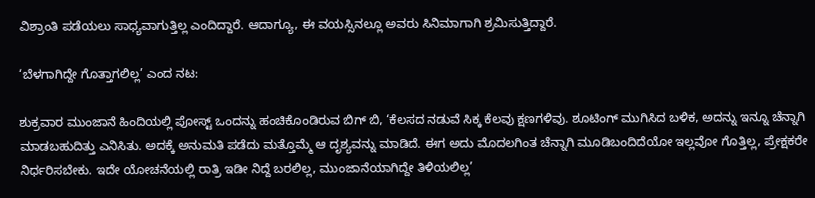ವಿಶ್ರಾಂತಿ ಪಡೆಯಲು ಸಾಧ್ಯವಾಗುತ್ತಿಲ್ಲ ಎಂದಿದ್ದಾರೆ. ಆದಾಗ್ಯೂ, ಈ ವಯಸ್ಸಿನಲ್ಲೂ ಅವರು ಸಿನಿಮಾಗಾಗಿ ಶ್ರಮಿಸುತ್ತಿದ್ದಾರೆ.

‘ಬೆಳಗಾಗಿದ್ದೇ ಗೊತ್ತಾಗಲಿಲ್ಲ’ ಎಂದ ನಟ:

ಶುಕ್ರವಾರ ಮುಂಜಾನೆ ಹಿಂದಿಯಲ್ಲಿ ಪೋಸ್ಟ್ ಒಂದನ್ನು ಹಂಚಿಕೊಂಡಿರುವ ಬಿಗ್ ಬಿ, ‘ಕೆಲಸದ ನಡುವೆ ಸಿಕ್ಕ ಕೆಲವು ಕ್ಷಣಗಳಿವು. ಶೂಟಿಂಗ್ ಮುಗಿಸಿದ ಬಳಿಕ, ಅದನ್ನು ಇನ್ನೂ ಚೆನ್ನಾಗಿ ಮಾಡಬಹುದಿತ್ತು ಎನಿಸಿತು. ಅದಕ್ಕೆ ಅನುಮತಿ ಪಡೆದು ಮತ್ತೊಮ್ಮೆ ಆ ದೃಶ್ಯವನ್ನು ಮಾಡಿದೆ. ಈಗ ಅದು ಮೊದಲಗಿಂತ ಚೆನ್ನಾಗಿ ಮೂಡಿಬಂದಿದೆಯೋ ಇಲ್ಲವೋ ಗೊತ್ತಿಲ್ಲ, ಪ್ರೇಕ್ಷಕರೇ ನಿರ್ಧರಿಸಬೇಕು. ಇದೇ ಯೋಚನೆಯಲ್ಲಿ ರಾತ್ರಿ ಇಡೀ ನಿದ್ದೆ ಬರಲಿಲ್ಲ, ಮುಂಜಾನೆಯಾಗಿದ್ದೇ ತಿಳಿಯಲಿಲ್ಲ’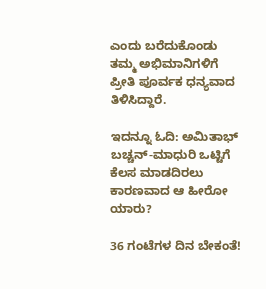ಎಂದು ಬರೆದುಕೊಂಡು ತಮ್ಮ ಅಭಿಮಾನಿಗಳಿಗೆ ಪ್ರೀತಿ ಪೂರ್ವಕ ಧನ್ಯವಾದ ತಿಳಿಸಿದ್ದಾರೆ.

ಇದನ್ನೂ ಓದಿ: ಅಮಿತಾಭ್ ಬಚ್ಚನ್-ಮಾಧುರಿ ಒಟ್ಟಿಗೆ ಕೆಲಸ ಮಾಡದಿರಲು ಕಾರಣವಾದ ಆ ಹೀರೋ ಯಾರು?

36 ಗಂಟೆಗಳ ದಿನ ಬೇಕಂತೆ!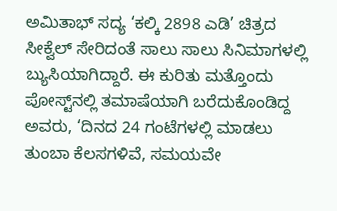ಅಮಿತಾಭ್ ಸದ್ಯ ‘ಕಲ್ಕಿ 2898 ಎಡಿ’ ಚಿತ್ರದ ಸೀಕ್ವೆಲ್ ಸೇರಿದಂತೆ ಸಾಲು ಸಾಲು ಸಿನಿಮಾಗಳಲ್ಲಿ ಬ್ಯುಸಿಯಾಗಿದ್ದಾರೆ. ಈ ಕುರಿತು ಮತ್ತೊಂದು ಪೋಸ್ಟ್‌ನಲ್ಲಿ ತಮಾಷೆಯಾಗಿ ಬರೆದುಕೊಂಡಿದ್ದ ಅವರು, ‘ದಿನದ 24 ಗಂಟೆಗಳಲ್ಲಿ ಮಾಡಲು ತುಂಬಾ ಕೆಲಸಗಳಿವೆ, ಸಮಯವೇ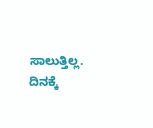ಸಾಲುತ್ತಿಲ್ಲ. ದಿನಕ್ಕೆ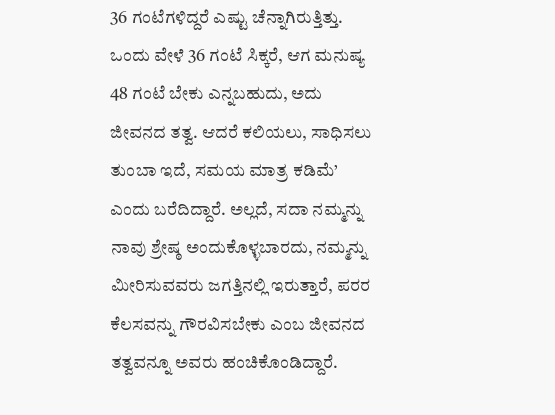36 ಗಂಟೆಗಳಿದ್ದರೆ ಎಷ್ಟು ಚೆನ್ನಾಗಿರುತ್ತಿತ್ತು. ಒಂದು ವೇಳೆ 36 ಗಂಟೆ ಸಿಕ್ಕರೆ, ಆಗ ಮನುಷ್ಯ 48 ಗಂಟೆ ಬೇಕು ಎನ್ನಬಹುದು, ಅದು ಜೀವನದ ತತ್ವ. ಆದರೆ ಕಲಿಯಲು, ಸಾಧಿಸಲು ತುಂಬಾ ಇದೆ, ಸಮಯ ಮಾತ್ರ ಕಡಿಮೆ’ ಎಂದು ಬರೆದಿದ್ದಾರೆ. ಅಲ್ಲದೆ, ಸದಾ ನಮ್ಮನ್ನು ನಾವು ಶ್ರೇಷ್ಠ ಅಂದುಕೊಳ್ಳಬಾರದು, ನಮ್ಮನ್ನು ಮೀರಿಸುವವರು ಜಗತ್ತಿನಲ್ಲಿ ಇರುತ್ತಾರೆ, ಪರರ ಕೆಲಸವನ್ನು ಗೌರವಿಸಬೇಕು ಎಂಬ ಜೀವನದ ತತ್ವವನ್ನೂ ಅವರು ಹಂಚಿಕೊಂಡಿದ್ದಾರೆ.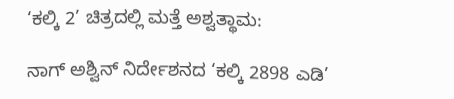‘ಕಲ್ಕಿ 2’ ಚಿತ್ರದಲ್ಲಿ ಮತ್ತೆ ಅಶ್ವತ್ಥಾಮ:

ನಾಗ್ ಅಶ್ವಿನ್ ನಿರ್ದೇಶನದ ‘ಕಲ್ಕಿ 2898 ಎಡಿ’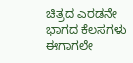ಚಿತ್ರದ ಎರಡನೇ ಭಾಗದ ಕೆಲಸಗಳು ಈಗಾಗಲೇ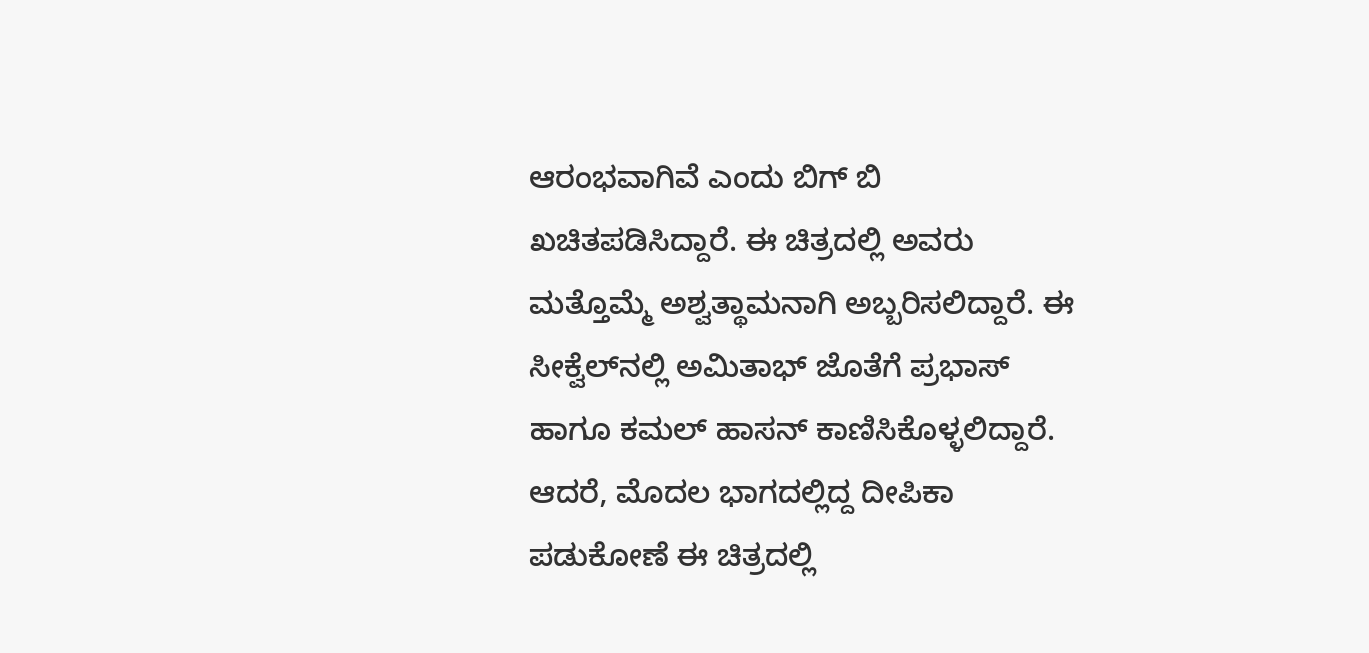ಆರಂಭವಾಗಿವೆ ಎಂದು ಬಿಗ್ ಬಿ ಖಚಿತಪಡಿಸಿದ್ದಾರೆ. ಈ ಚಿತ್ರದಲ್ಲಿ ಅವರು ಮತ್ತೊಮ್ಮೆ ಅಶ್ವತ್ಥಾಮನಾಗಿ ಅಬ್ಬರಿಸಲಿದ್ದಾರೆ. ಈ ಸೀಕ್ವೆಲ್‌ನಲ್ಲಿ ಅಮಿತಾಭ್ ಜೊತೆಗೆ ಪ್ರಭಾಸ್ ಹಾಗೂ ಕಮಲ್ ಹಾಸನ್ ಕಾಣಿಸಿಕೊಳ್ಳಲಿದ್ದಾರೆ. ಆದರೆ, ಮೊದಲ ಭಾಗದಲ್ಲಿದ್ದ ದೀಪಿಕಾ ಪಡುಕೋಣೆ ಈ ಚಿತ್ರದಲ್ಲಿ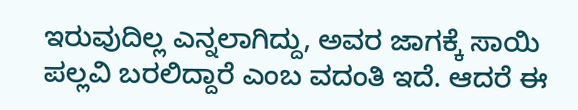ಇರುವುದಿಲ್ಲ ಎನ್ನಲಾಗಿದ್ದು, ಅವರ ಜಾಗಕ್ಕೆ ಸಾಯಿ ಪಲ್ಲವಿ ಬರಲಿದ್ದಾರೆ ಎಂಬ ವದಂತಿ ಇದೆ. ಆದರೆ ಈ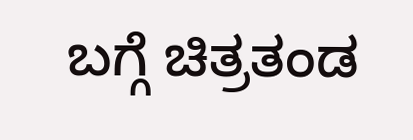ಬಗ್ಗೆ ಚಿತ್ರತಂಡ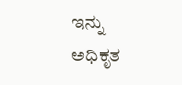ಇನ್ನು ಅಧಿಕೃತ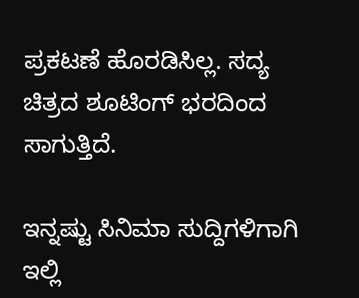ಪ್ರಕಟಣೆ ಹೊರಡಿಸಿಲ್ಲ. ಸದ್ಯ ಚಿತ್ರದ ಶೂಟಿಂಗ್ ಭರದಿಂದ ಸಾಗುತ್ತಿದೆ.

ಇನ್ನಷ್ಟು ಸಿನಿಮಾ ಸುದ್ದಿಗಳಿಗಾಗಿ ಇಲ್ಲಿ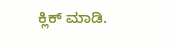ಕ್ಲಿಕ್ ಮಾಡಿ.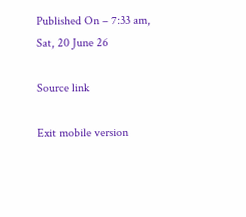Published On – 7:33 am, Sat, 20 June 26

Source link

Exit mobile version